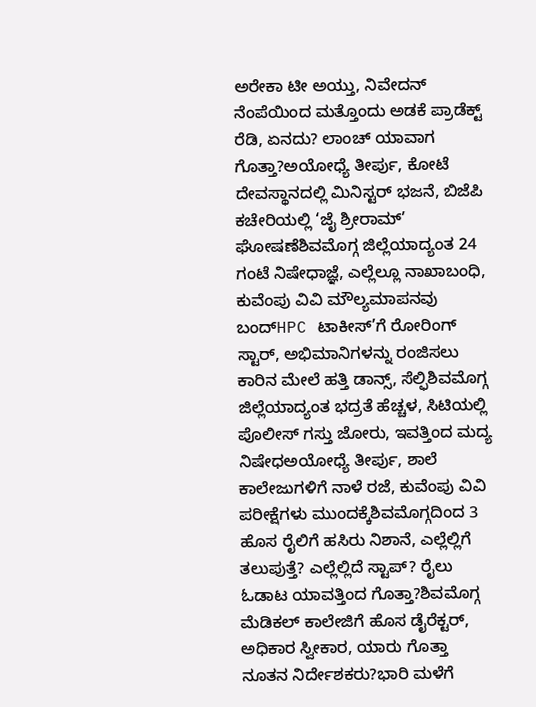ಅರೇಕಾ ಟೀ ಅಯ್ತು, ನಿವೇದನ್ ನೆಂಪೆಯಿಂದ ಮತ್ತೊಂದು ಅಡಕೆ ಪ್ರಾಡೆಕ್ಟ್ ರೆಡಿ, ಏನದು? ಲಾಂಚ್ ಯಾವಾಗ ಗೊತ್ತಾ?ಅಯೋಧ್ಯೆ ತೀರ್ಪು, ಕೋಟೆ ದೇವಸ್ಥಾನದಲ್ಲಿ ಮಿನಿಸ್ಟರ್ ಭಜನೆ, ಬಿಜೆಪಿ ಕಚೇರಿಯಲ್ಲಿ ‘ಜೈ ಶ್ರೀರಾಮ್’ ಘೋಷಣೆಶಿವಮೊಗ್ಗ ಜಿಲ್ಲೆಯಾದ್ಯಂತ 24 ಗಂಟೆ ನಿಷೇಧಾಜ್ಞೆ, ಎಲ್ಲೆಲ್ಲೂ ನಾಖಾಬಂಧಿ, ಕುವೆಂಪು ವಿವಿ ಮೌಲ್ಯಮಾಪನವು ಬಂದ್HPC ಟಾಕೀಸ್’ಗೆ ರೋರಿಂಗ್ ಸ್ಟಾರ್, ಅಭಿಮಾನಿಗಳನ್ನು ರಂಜಿಸಲು ಕಾರಿನ ಮೇಲೆ ಹತ್ತಿ ಡಾನ್ಸ್, ಸೆಲ್ಫಿಶಿವಮೊಗ್ಗ ಜಿಲ್ಲೆಯಾದ್ಯಂತ ಭದ್ರತೆ ಹೆಚ್ಚಳ, ಸಿಟಿಯಲ್ಲಿ ಪೊಲೀಸ್ ಗಸ್ತು ಜೋರು, ಇವತ್ತಿಂದ ಮದ್ಯ ನಿಷೇಧಅಯೋಧ್ಯೆ ತೀರ್ಪು, ಶಾಲೆ ಕಾಲೇಜುಗಳಿಗೆ ನಾಳೆ ರಜೆ, ಕುವೆಂಪು ವಿವಿ ಪರೀಕ್ಷೆಗಳು ಮುಂದಕ್ಕೆಶಿವಮೊಗ್ಗದಿಂದ 3 ಹೊಸ ರೈಲಿಗೆ ಹಸಿರು ನಿಶಾನೆ, ಎಲ್ಲೆಲ್ಲಿಗೆ ತಲುಪುತ್ತೆ? ಎಲ್ಲೆಲ್ಲಿದೆ ಸ್ಟಾಪ್? ರೈಲು ಓಡಾಟ ಯಾವತ್ತಿಂದ ಗೊತ್ತಾ?ಶಿವಮೊಗ್ಗ ಮೆಡಿಕಲ್ ಕಾಲೇಜಿಗೆ ಹೊಸ ಡೈರೆಕ್ಟರ್, ಅಧಿಕಾರ ಸ್ವೀಕಾರ, ಯಾರು ಗೊತ್ತಾ ನೂತನ ನಿರ್ದೇಶಕರು?ಭಾರಿ ಮಳೆಗೆ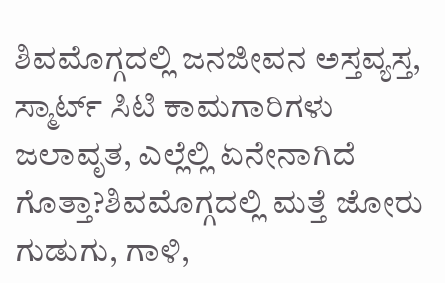ಶಿವಮೊಗ್ಗದಲ್ಲಿ ಜನಜೀವನ ಅಸ್ತವ್ಯಸ್ತ, ಸ್ಮಾರ್ಟ್ ಸಿಟಿ ಕಾಮಗಾರಿಗಳು ಜಲಾವೃತ, ಎಲ್ಲೆಲ್ಲಿ ಏನೇನಾಗಿದೆ ಗೊತ್ತಾ?ಶಿವಮೊಗ್ಗದಲ್ಲಿ ಮತ್ತೆ ಜೋರು ಗುಡುಗು, ಗಾಳಿ,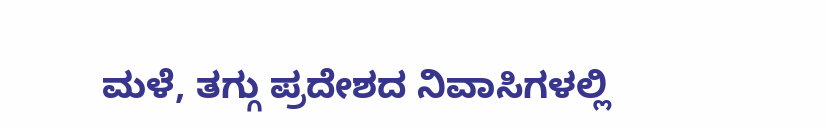ಮಳೆ, ತಗ್ಗು ಪ್ರದೇಶದ ನಿವಾಸಿಗಳಲ್ಲಿ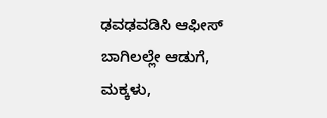ಢವಢವಡಿಸಿ ಆಫೀಸ್ ಬಾಗಿಲಲ್ಲೇ ಆಡುಗೆ, ಮಕ್ಕಳು,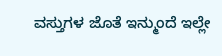ವಸ್ತುಗಳ ಜೊತೆ ಇನ್ಮುಂದೆ ಇಲ್ಲೇ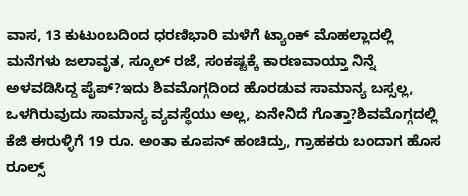ವಾಸ, 13 ಕುಟುಂಬದಿಂದ ಧರಣಿಭಾರಿ ಮಳೆಗೆ ಟ್ಯಾಂಕ್ ಮೊಹಲ್ಲಾದಲ್ಲಿ ಮನೆಗಳು ಜಲಾವೃತ, ಸ್ಕೂಲ್ ರಜೆ, ಸಂಕಷ್ಟಕ್ಕೆ ಕಾರಣವಾಯ್ತಾ ನಿನ್ನೆ ಅಳವಡಿಸಿದ್ದ ಪೈಪ್?ಇದು ಶಿವಮೊಗ್ಗದಿಂದ ಹೊರಡುವ ಸಾಮಾನ್ಯ ಬಸ್ಸಲ್ಲ, ಒಳಗಿರುವುದು ಸಾಮಾನ್ಯ ವ್ಯವಸ್ಥೆಯು ಅಲ್ಲ, ಏನೇನಿದೆ ಗೊತ್ತಾ?ಶಿವಮೊಗ್ಗದಲ್ಲಿ ಕೆಜಿ ಈರುಳ್ಳಿಗೆ 19 ರೂ. ಅಂತಾ ಕೂಪನ್ ಹಂಚಿದ್ರು, ಗ್ರಾಹಕರು ಬಂದಾಗ ಹೊಸ ರೂಲ್ಸ್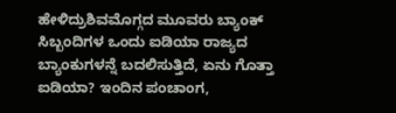ಹೇಳಿದ್ರುಶಿವಮೊಗ್ಗದ ಮೂವರು ಬ್ಯಾಂಕ್ ಸಿಬ್ಬಂದಿಗಳ ಒಂದು ಐಡಿಯಾ ರಾಜ್ಯದ ಬ್ಯಾಂಕುಗಳನ್ನೆ ಬದಲಿಸುತ್ತಿದೆ, ಏನು ಗೊತ್ತಾ ಐಡಿಯಾ? ಇಂದಿನ ಪಂಚಾಂಗ,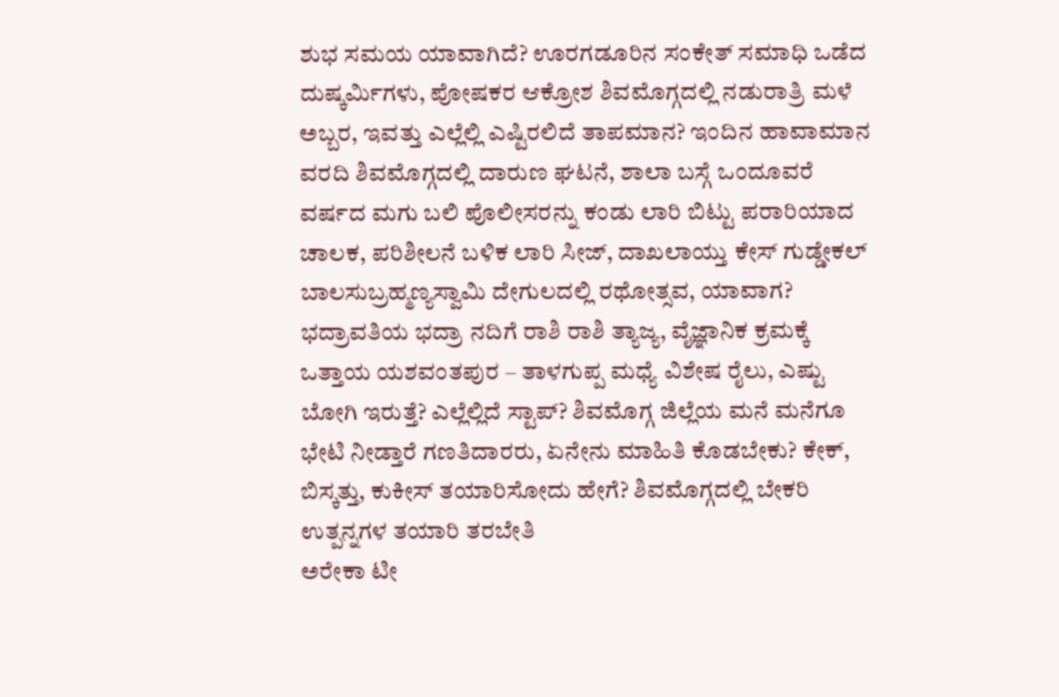ಶುಭ ಸಮಯ ಯಾವಾಗಿದೆ? ಊರಗಡೂರಿನ ಸಂಕೇತ್ ಸಮಾಧಿ ಒಡೆದ ದುಷ್ಕರ್ಮಿಗಳು, ಪೋಷಕರ ಆಕ್ರೋಶ ಶಿವಮೊಗ್ಗದಲ್ಲಿ ನಡುರಾತ್ರಿ ಮಳೆ ಅಬ್ಬರ, ಇವತ್ತು ಎಲ್ಲೆಲ್ಲಿ ಎಷ್ಟಿರಲಿದೆ ತಾಪಮಾನ? ಇಂದಿನ ಹಾವಾಮಾನ ವರದಿ ಶಿವಮೊಗ್ಗದಲ್ಲಿ ದಾರುಣ ಘಟನೆ, ಶಾಲಾ ಬಸ್ಗೆ ಒಂದೂವರೆ ವರ್ಷದ ಮಗು ಬಲಿ ಪೊಲೀಸರನ್ನು ಕಂಡು ಲಾರಿ ಬಿಟ್ಟು ಪರಾರಿಯಾದ ಚಾಲಕ, ಪರಿಶೀಲನೆ ಬಳಿಕ ಲಾರಿ ಸೀಜ್, ದಾಖಲಾಯ್ತು ಕೇಸ್ ಗುಡ್ಡೇಕಲ್ ಬಾಲಸುಬ್ರಹ್ಮಣ್ಯಸ್ವಾಮಿ ದೇಗುಲದಲ್ಲಿ ರಥೋತ್ಸವ, ಯಾವಾಗ? ಭದ್ರಾವತಿಯ ಭದ್ರಾ ನದಿಗೆ ರಾಶಿ ರಾಶಿ ತ್ಯಾಜ್ಯ, ವೈಜ್ಞಾನಿಕ ಕ್ರಮಕ್ಕೆ ಒತ್ತಾಯ ಯಶವಂತಪುರ – ತಾಳಗುಪ್ಪ ಮಧ್ಯೆ ವಿಶೇಷ ರೈಲು, ಎಷ್ಟು ಬೋಗಿ ಇರುತ್ತೆ? ಎಲ್ಲೆಲ್ಲಿದೆ ಸ್ಟಾಪ್? ಶಿವಮೊಗ್ಗ ಜಿಲ್ಲೆಯ ಮನೆ ಮನೆಗೂ ಭೇಟಿ ನೀಡ್ತಾರೆ ಗಣತಿದಾರರು, ಏನೇನು ಮಾಹಿತಿ ಕೊಡಬೇಕು? ಕೇಕ್, ಬಿಸ್ಕತ್ತು, ಕುಕೀಸ್ ತಯಾರಿಸೋದು ಹೇಗೆ? ಶಿವಮೊಗ್ಗದಲ್ಲಿ ಬೇಕರಿ ಉತ್ಪನ್ನಗಳ ತಯಾರಿ ತರಬೇತಿ
ಅರೇಕಾ ಟೀ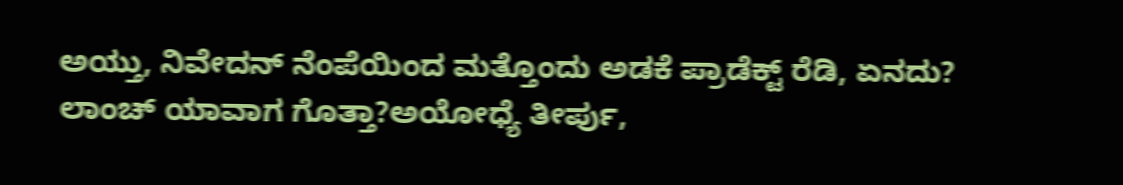ಅಯ್ತು, ನಿವೇದನ್ ನೆಂಪೆಯಿಂದ ಮತ್ತೊಂದು ಅಡಕೆ ಪ್ರಾಡೆಕ್ಟ್ ರೆಡಿ, ಏನದು? ಲಾಂಚ್ ಯಾವಾಗ ಗೊತ್ತಾ?ಅಯೋಧ್ಯೆ ತೀರ್ಪು,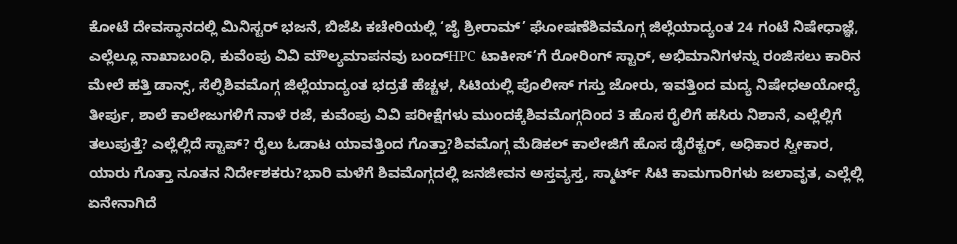ಕೋಟೆ ದೇವಸ್ಥಾನದಲ್ಲಿ ಮಿನಿಸ್ಟರ್ ಭಜನೆ, ಬಿಜೆಪಿ ಕಚೇರಿಯಲ್ಲಿ ‘ಜೈ ಶ್ರೀರಾಮ್’ ಘೋಷಣೆಶಿವಮೊಗ್ಗ ಜಿಲ್ಲೆಯಾದ್ಯಂತ 24 ಗಂಟೆ ನಿಷೇಧಾಜ್ಞೆ, ಎಲ್ಲೆಲ್ಲೂ ನಾಖಾಬಂಧಿ, ಕುವೆಂಪು ವಿವಿ ಮೌಲ್ಯಮಾಪನವು ಬಂದ್HPC ಟಾಕೀಸ್’ಗೆ ರೋರಿಂಗ್ ಸ್ಟಾರ್, ಅಭಿಮಾನಿಗಳನ್ನು ರಂಜಿಸಲು ಕಾರಿನ ಮೇಲೆ ಹತ್ತಿ ಡಾನ್ಸ್, ಸೆಲ್ಫಿಶಿವಮೊಗ್ಗ ಜಿಲ್ಲೆಯಾದ್ಯಂತ ಭದ್ರತೆ ಹೆಚ್ಚಳ, ಸಿಟಿಯಲ್ಲಿ ಪೊಲೀಸ್ ಗಸ್ತು ಜೋರು, ಇವತ್ತಿಂದ ಮದ್ಯ ನಿಷೇಧಅಯೋಧ್ಯೆ ತೀರ್ಪು, ಶಾಲೆ ಕಾಲೇಜುಗಳಿಗೆ ನಾಳೆ ರಜೆ, ಕುವೆಂಪು ವಿವಿ ಪರೀಕ್ಷೆಗಳು ಮುಂದಕ್ಕೆಶಿವಮೊಗ್ಗದಿಂದ 3 ಹೊಸ ರೈಲಿಗೆ ಹಸಿರು ನಿಶಾನೆ, ಎಲ್ಲೆಲ್ಲಿಗೆ ತಲುಪುತ್ತೆ? ಎಲ್ಲೆಲ್ಲಿದೆ ಸ್ಟಾಪ್? ರೈಲು ಓಡಾಟ ಯಾವತ್ತಿಂದ ಗೊತ್ತಾ?ಶಿವಮೊಗ್ಗ ಮೆಡಿಕಲ್ ಕಾಲೇಜಿಗೆ ಹೊಸ ಡೈರೆಕ್ಟರ್, ಅಧಿಕಾರ ಸ್ವೀಕಾರ, ಯಾರು ಗೊತ್ತಾ ನೂತನ ನಿರ್ದೇಶಕರು?ಭಾರಿ ಮಳೆಗೆ ಶಿವಮೊಗ್ಗದಲ್ಲಿ ಜನಜೀವನ ಅಸ್ತವ್ಯಸ್ತ, ಸ್ಮಾರ್ಟ್ ಸಿಟಿ ಕಾಮಗಾರಿಗಳು ಜಲಾವೃತ, ಎಲ್ಲೆಲ್ಲಿ ಏನೇನಾಗಿದೆ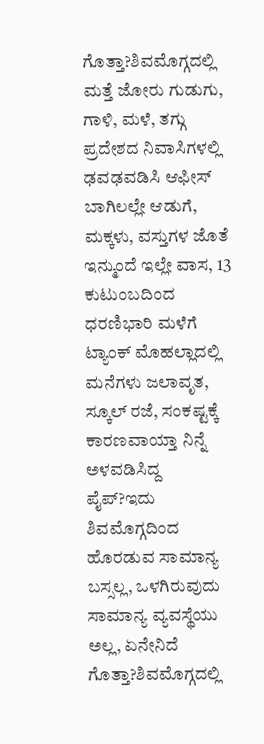ಗೊತ್ತಾ?ಶಿವಮೊಗ್ಗದಲ್ಲಿ ಮತ್ತೆ ಜೋರು ಗುಡುಗು, ಗಾಳಿ, ಮಳೆ, ತಗ್ಗು ಪ್ರದೇಶದ ನಿವಾಸಿಗಳಲ್ಲಿ ಢವಢವಡಿಸಿ ಆಫೀಸ್ ಬಾಗಿಲಲ್ಲೇ ಆಡುಗೆ, ಮಕ್ಕಳು, ವಸ್ತುಗಳ ಜೊತೆ ಇನ್ಮುಂದೆ ಇಲ್ಲೇ ವಾಸ, 13 ಕುಟುಂಬದಿಂದ ಧರಣಿಭಾರಿ ಮಳೆಗೆ ಟ್ಯಾಂಕ್ ಮೊಹಲ್ಲಾದಲ್ಲಿ ಮನೆಗಳು ಜಲಾವೃತ, ಸ್ಕೂಲ್ ರಜೆ, ಸಂಕಷ್ಟಕ್ಕೆ ಕಾರಣವಾಯ್ತಾ ನಿನ್ನೆ ಅಳವಡಿಸಿದ್ದ ಪೈಪ್?ಇದು ಶಿವಮೊಗ್ಗದಿಂದ ಹೊರಡುವ ಸಾಮಾನ್ಯ ಬಸ್ಸಲ್ಲ, ಒಳಗಿರುವುದು ಸಾಮಾನ್ಯ ವ್ಯವಸ್ಥೆಯು ಅಲ್ಲ, ಏನೇನಿದೆ ಗೊತ್ತಾ?ಶಿವಮೊಗ್ಗದಲ್ಲಿ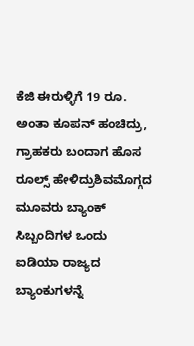ಕೆಜಿ ಈರುಳ್ಳಿಗೆ 19 ರೂ. ಅಂತಾ ಕೂಪನ್ ಹಂಚಿದ್ರು, ಗ್ರಾಹಕರು ಬಂದಾಗ ಹೊಸ ರೂಲ್ಸ್ ಹೇಳಿದ್ರುಶಿವಮೊಗ್ಗದ ಮೂವರು ಬ್ಯಾಂಕ್ ಸಿಬ್ಬಂದಿಗಳ ಒಂದು ಐಡಿಯಾ ರಾಜ್ಯದ ಬ್ಯಾಂಕುಗಳನ್ನೆ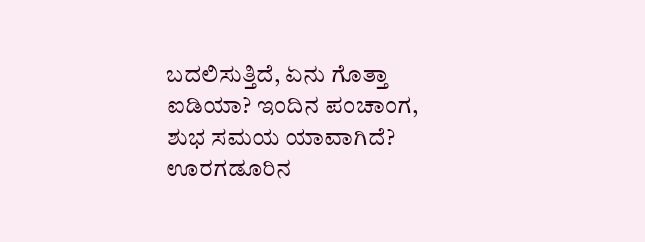ಬದಲಿಸುತ್ತಿದೆ, ಏನು ಗೊತ್ತಾ ಐಡಿಯಾ? ಇಂದಿನ ಪಂಚಾಂಗ, ಶುಭ ಸಮಯ ಯಾವಾಗಿದೆ? ಊರಗಡೂರಿನ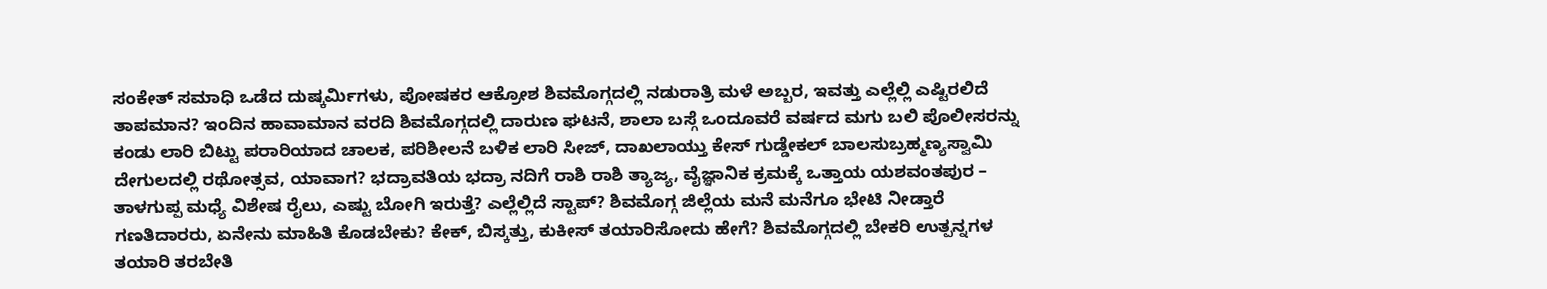ಸಂಕೇತ್ ಸಮಾಧಿ ಒಡೆದ ದುಷ್ಕರ್ಮಿಗಳು, ಪೋಷಕರ ಆಕ್ರೋಶ ಶಿವಮೊಗ್ಗದಲ್ಲಿ ನಡುರಾತ್ರಿ ಮಳೆ ಅಬ್ಬರ, ಇವತ್ತು ಎಲ್ಲೆಲ್ಲಿ ಎಷ್ಟಿರಲಿದೆ ತಾಪಮಾನ? ಇಂದಿನ ಹಾವಾಮಾನ ವರದಿ ಶಿವಮೊಗ್ಗದಲ್ಲಿ ದಾರುಣ ಘಟನೆ, ಶಾಲಾ ಬಸ್ಗೆ ಒಂದೂವರೆ ವರ್ಷದ ಮಗು ಬಲಿ ಪೊಲೀಸರನ್ನು ಕಂಡು ಲಾರಿ ಬಿಟ್ಟು ಪರಾರಿಯಾದ ಚಾಲಕ, ಪರಿಶೀಲನೆ ಬಳಿಕ ಲಾರಿ ಸೀಜ್, ದಾಖಲಾಯ್ತು ಕೇಸ್ ಗುಡ್ಡೇಕಲ್ ಬಾಲಸುಬ್ರಹ್ಮಣ್ಯಸ್ವಾಮಿ ದೇಗುಲದಲ್ಲಿ ರಥೋತ್ಸವ, ಯಾವಾಗ? ಭದ್ರಾವತಿಯ ಭದ್ರಾ ನದಿಗೆ ರಾಶಿ ರಾಶಿ ತ್ಯಾಜ್ಯ, ವೈಜ್ಞಾನಿಕ ಕ್ರಮಕ್ಕೆ ಒತ್ತಾಯ ಯಶವಂತಪುರ – ತಾಳಗುಪ್ಪ ಮಧ್ಯೆ ವಿಶೇಷ ರೈಲು, ಎಷ್ಟು ಬೋಗಿ ಇರುತ್ತೆ? ಎಲ್ಲೆಲ್ಲಿದೆ ಸ್ಟಾಪ್? ಶಿವಮೊಗ್ಗ ಜಿಲ್ಲೆಯ ಮನೆ ಮನೆಗೂ ಭೇಟಿ ನೀಡ್ತಾರೆ ಗಣತಿದಾರರು, ಏನೇನು ಮಾಹಿತಿ ಕೊಡಬೇಕು? ಕೇಕ್, ಬಿಸ್ಕತ್ತು, ಕುಕೀಸ್ ತಯಾರಿಸೋದು ಹೇಗೆ? ಶಿವಮೊಗ್ಗದಲ್ಲಿ ಬೇಕರಿ ಉತ್ಪನ್ನಗಳ ತಯಾರಿ ತರಬೇತಿ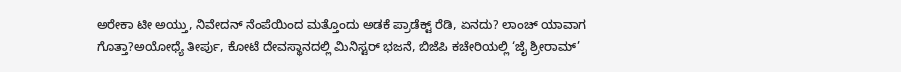ಅರೇಕಾ ಟೀ ಅಯ್ತು, ನಿವೇದನ್ ನೆಂಪೆಯಿಂದ ಮತ್ತೊಂದು ಅಡಕೆ ಪ್ರಾಡೆಕ್ಟ್ ರೆಡಿ, ಏನದು? ಲಾಂಚ್ ಯಾವಾಗ ಗೊತ್ತಾ?ಅಯೋಧ್ಯೆ ತೀರ್ಪು, ಕೋಟೆ ದೇವಸ್ಥಾನದಲ್ಲಿ ಮಿನಿಸ್ಟರ್ ಭಜನೆ, ಬಿಜೆಪಿ ಕಚೇರಿಯಲ್ಲಿ ‘ಜೈ ಶ್ರೀರಾಮ್’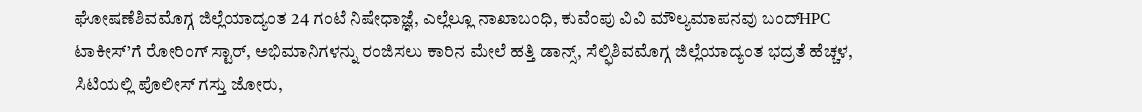ಘೋಷಣೆಶಿವಮೊಗ್ಗ ಜಿಲ್ಲೆಯಾದ್ಯಂತ 24 ಗಂಟೆ ನಿಷೇಧಾಜ್ಞೆ, ಎಲ್ಲೆಲ್ಲೂ ನಾಖಾಬಂಧಿ, ಕುವೆಂಪು ವಿವಿ ಮೌಲ್ಯಮಾಪನವು ಬಂದ್HPC ಟಾಕೀಸ್’ಗೆ ರೋರಿಂಗ್ ಸ್ಟಾರ್, ಅಭಿಮಾನಿಗಳನ್ನು ರಂಜಿಸಲು ಕಾರಿನ ಮೇಲೆ ಹತ್ತಿ ಡಾನ್ಸ್, ಸೆಲ್ಫಿಶಿವಮೊಗ್ಗ ಜಿಲ್ಲೆಯಾದ್ಯಂತ ಭದ್ರತೆ ಹೆಚ್ಚಳ, ಸಿಟಿಯಲ್ಲಿ ಪೊಲೀಸ್ ಗಸ್ತು ಜೋರು,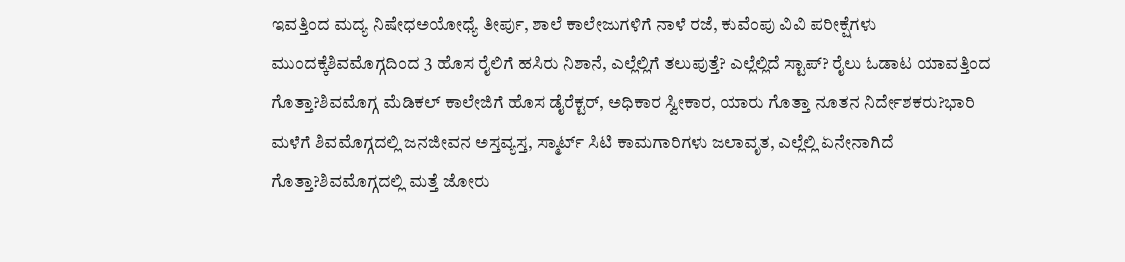ಇವತ್ತಿಂದ ಮದ್ಯ ನಿಷೇಧಅಯೋಧ್ಯೆ ತೀರ್ಪು, ಶಾಲೆ ಕಾಲೇಜುಗಳಿಗೆ ನಾಳೆ ರಜೆ, ಕುವೆಂಪು ವಿವಿ ಪರೀಕ್ಷೆಗಳು ಮುಂದಕ್ಕೆಶಿವಮೊಗ್ಗದಿಂದ 3 ಹೊಸ ರೈಲಿಗೆ ಹಸಿರು ನಿಶಾನೆ, ಎಲ್ಲೆಲ್ಲಿಗೆ ತಲುಪುತ್ತೆ? ಎಲ್ಲೆಲ್ಲಿದೆ ಸ್ಟಾಪ್? ರೈಲು ಓಡಾಟ ಯಾವತ್ತಿಂದ ಗೊತ್ತಾ?ಶಿವಮೊಗ್ಗ ಮೆಡಿಕಲ್ ಕಾಲೇಜಿಗೆ ಹೊಸ ಡೈರೆಕ್ಟರ್, ಅಧಿಕಾರ ಸ್ವೀಕಾರ, ಯಾರು ಗೊತ್ತಾ ನೂತನ ನಿರ್ದೇಶಕರು?ಭಾರಿ ಮಳೆಗೆ ಶಿವಮೊಗ್ಗದಲ್ಲಿ ಜನಜೀವನ ಅಸ್ತವ್ಯಸ್ತ, ಸ್ಮಾರ್ಟ್ ಸಿಟಿ ಕಾಮಗಾರಿಗಳು ಜಲಾವೃತ, ಎಲ್ಲೆಲ್ಲಿ ಏನೇನಾಗಿದೆ ಗೊತ್ತಾ?ಶಿವಮೊಗ್ಗದಲ್ಲಿ ಮತ್ತೆ ಜೋರು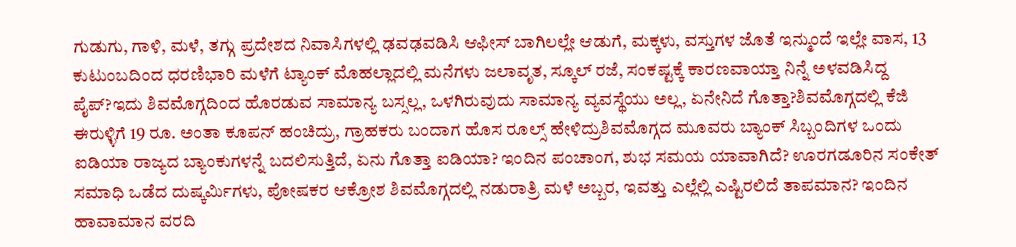ಗುಡುಗು, ಗಾಳಿ, ಮಳೆ, ತಗ್ಗು ಪ್ರದೇಶದ ನಿವಾಸಿಗಳಲ್ಲಿ ಢವಢವಡಿಸಿ ಆಫೀಸ್ ಬಾಗಿಲಲ್ಲೇ ಆಡುಗೆ, ಮಕ್ಕಳು, ವಸ್ತುಗಳ ಜೊತೆ ಇನ್ಮುಂದೆ ಇಲ್ಲೇ ವಾಸ, 13 ಕುಟುಂಬದಿಂದ ಧರಣಿಭಾರಿ ಮಳೆಗೆ ಟ್ಯಾಂಕ್ ಮೊಹಲ್ಲಾದಲ್ಲಿ ಮನೆಗಳು ಜಲಾವೃತ, ಸ್ಕೂಲ್ ರಜೆ, ಸಂಕಷ್ಟಕ್ಕೆ ಕಾರಣವಾಯ್ತಾ ನಿನ್ನೆ ಅಳವಡಿಸಿದ್ದ ಪೈಪ್?ಇದು ಶಿವಮೊಗ್ಗದಿಂದ ಹೊರಡುವ ಸಾಮಾನ್ಯ ಬಸ್ಸಲ್ಲ, ಒಳಗಿರುವುದು ಸಾಮಾನ್ಯ ವ್ಯವಸ್ಥೆಯು ಅಲ್ಲ, ಏನೇನಿದೆ ಗೊತ್ತಾ?ಶಿವಮೊಗ್ಗದಲ್ಲಿ ಕೆಜಿ ಈರುಳ್ಳಿಗೆ 19 ರೂ. ಅಂತಾ ಕೂಪನ್ ಹಂಚಿದ್ರು, ಗ್ರಾಹಕರು ಬಂದಾಗ ಹೊಸ ರೂಲ್ಸ್ ಹೇಳಿದ್ರುಶಿವಮೊಗ್ಗದ ಮೂವರು ಬ್ಯಾಂಕ್ ಸಿಬ್ಬಂದಿಗಳ ಒಂದು ಐಡಿಯಾ ರಾಜ್ಯದ ಬ್ಯಾಂಕುಗಳನ್ನೆ ಬದಲಿಸುತ್ತಿದೆ, ಏನು ಗೊತ್ತಾ ಐಡಿಯಾ? ಇಂದಿನ ಪಂಚಾಂಗ, ಶುಭ ಸಮಯ ಯಾವಾಗಿದೆ? ಊರಗಡೂರಿನ ಸಂಕೇತ್ ಸಮಾಧಿ ಒಡೆದ ದುಷ್ಕರ್ಮಿಗಳು, ಪೋಷಕರ ಆಕ್ರೋಶ ಶಿವಮೊಗ್ಗದಲ್ಲಿ ನಡುರಾತ್ರಿ ಮಳೆ ಅಬ್ಬರ, ಇವತ್ತು ಎಲ್ಲೆಲ್ಲಿ ಎಷ್ಟಿರಲಿದೆ ತಾಪಮಾನ? ಇಂದಿನ ಹಾವಾಮಾನ ವರದಿ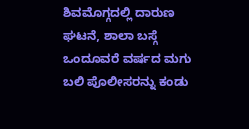ಶಿವಮೊಗ್ಗದಲ್ಲಿ ದಾರುಣ ಘಟನೆ, ಶಾಲಾ ಬಸ್ಗೆ ಒಂದೂವರೆ ವರ್ಷದ ಮಗು ಬಲಿ ಪೊಲೀಸರನ್ನು ಕಂಡು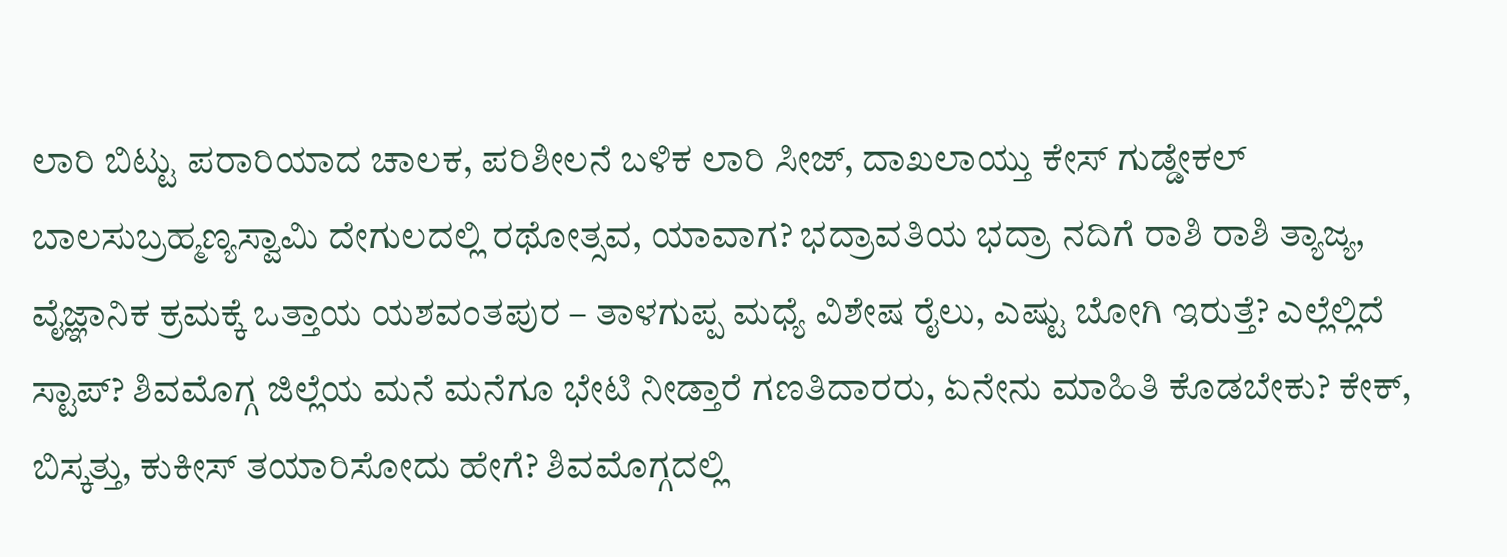ಲಾರಿ ಬಿಟ್ಟು ಪರಾರಿಯಾದ ಚಾಲಕ, ಪರಿಶೀಲನೆ ಬಳಿಕ ಲಾರಿ ಸೀಜ್, ದಾಖಲಾಯ್ತು ಕೇಸ್ ಗುಡ್ಡೇಕಲ್ ಬಾಲಸುಬ್ರಹ್ಮಣ್ಯಸ್ವಾಮಿ ದೇಗುಲದಲ್ಲಿ ರಥೋತ್ಸವ, ಯಾವಾಗ? ಭದ್ರಾವತಿಯ ಭದ್ರಾ ನದಿಗೆ ರಾಶಿ ರಾಶಿ ತ್ಯಾಜ್ಯ, ವೈಜ್ಞಾನಿಕ ಕ್ರಮಕ್ಕೆ ಒತ್ತಾಯ ಯಶವಂತಪುರ – ತಾಳಗುಪ್ಪ ಮಧ್ಯೆ ವಿಶೇಷ ರೈಲು, ಎಷ್ಟು ಬೋಗಿ ಇರುತ್ತೆ? ಎಲ್ಲೆಲ್ಲಿದೆ ಸ್ಟಾಪ್? ಶಿವಮೊಗ್ಗ ಜಿಲ್ಲೆಯ ಮನೆ ಮನೆಗೂ ಭೇಟಿ ನೀಡ್ತಾರೆ ಗಣತಿದಾರರು, ಏನೇನು ಮಾಹಿತಿ ಕೊಡಬೇಕು? ಕೇಕ್, ಬಿಸ್ಕತ್ತು, ಕುಕೀಸ್ ತಯಾರಿಸೋದು ಹೇಗೆ? ಶಿವಮೊಗ್ಗದಲ್ಲಿ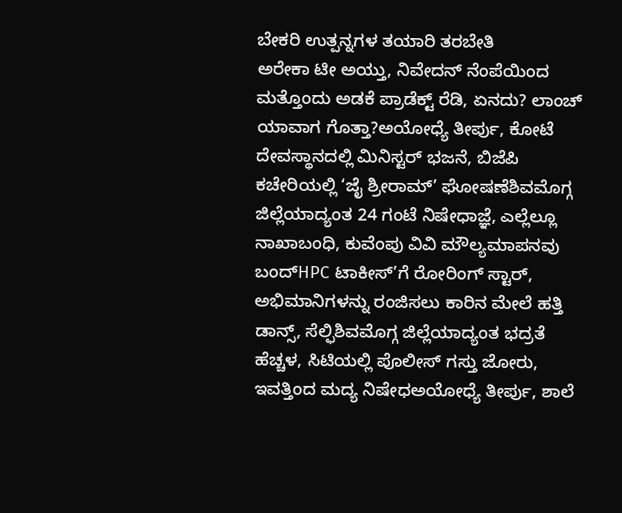ಬೇಕರಿ ಉತ್ಪನ್ನಗಳ ತಯಾರಿ ತರಬೇತಿ
ಅರೇಕಾ ಟೀ ಅಯ್ತು, ನಿವೇದನ್ ನೆಂಪೆಯಿಂದ ಮತ್ತೊಂದು ಅಡಕೆ ಪ್ರಾಡೆಕ್ಟ್ ರೆಡಿ, ಏನದು? ಲಾಂಚ್ ಯಾವಾಗ ಗೊತ್ತಾ?ಅಯೋಧ್ಯೆ ತೀರ್ಪು, ಕೋಟೆ ದೇವಸ್ಥಾನದಲ್ಲಿ ಮಿನಿಸ್ಟರ್ ಭಜನೆ, ಬಿಜೆಪಿ ಕಚೇರಿಯಲ್ಲಿ ‘ಜೈ ಶ್ರೀರಾಮ್’ ಘೋಷಣೆಶಿವಮೊಗ್ಗ ಜಿಲ್ಲೆಯಾದ್ಯಂತ 24 ಗಂಟೆ ನಿಷೇಧಾಜ್ಞೆ, ಎಲ್ಲೆಲ್ಲೂ ನಾಖಾಬಂಧಿ, ಕುವೆಂಪು ವಿವಿ ಮೌಲ್ಯಮಾಪನವು ಬಂದ್HPC ಟಾಕೀಸ್’ಗೆ ರೋರಿಂಗ್ ಸ್ಟಾರ್, ಅಭಿಮಾನಿಗಳನ್ನು ರಂಜಿಸಲು ಕಾರಿನ ಮೇಲೆ ಹತ್ತಿ ಡಾನ್ಸ್, ಸೆಲ್ಫಿಶಿವಮೊಗ್ಗ ಜಿಲ್ಲೆಯಾದ್ಯಂತ ಭದ್ರತೆ ಹೆಚ್ಚಳ, ಸಿಟಿಯಲ್ಲಿ ಪೊಲೀಸ್ ಗಸ್ತು ಜೋರು, ಇವತ್ತಿಂದ ಮದ್ಯ ನಿಷೇಧಅಯೋಧ್ಯೆ ತೀರ್ಪು, ಶಾಲೆ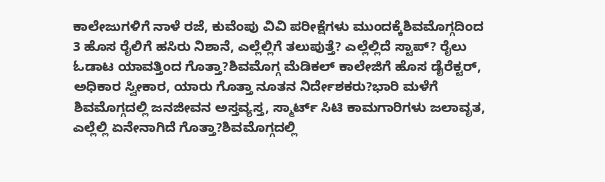ಕಾಲೇಜುಗಳಿಗೆ ನಾಳೆ ರಜೆ, ಕುವೆಂಪು ವಿವಿ ಪರೀಕ್ಷೆಗಳು ಮುಂದಕ್ಕೆಶಿವಮೊಗ್ಗದಿಂದ 3 ಹೊಸ ರೈಲಿಗೆ ಹಸಿರು ನಿಶಾನೆ, ಎಲ್ಲೆಲ್ಲಿಗೆ ತಲುಪುತ್ತೆ? ಎಲ್ಲೆಲ್ಲಿದೆ ಸ್ಟಾಪ್? ರೈಲು ಓಡಾಟ ಯಾವತ್ತಿಂದ ಗೊತ್ತಾ?ಶಿವಮೊಗ್ಗ ಮೆಡಿಕಲ್ ಕಾಲೇಜಿಗೆ ಹೊಸ ಡೈರೆಕ್ಟರ್, ಅಧಿಕಾರ ಸ್ವೀಕಾರ, ಯಾರು ಗೊತ್ತಾ ನೂತನ ನಿರ್ದೇಶಕರು?ಭಾರಿ ಮಳೆಗೆ ಶಿವಮೊಗ್ಗದಲ್ಲಿ ಜನಜೀವನ ಅಸ್ತವ್ಯಸ್ತ, ಸ್ಮಾರ್ಟ್ ಸಿಟಿ ಕಾಮಗಾರಿಗಳು ಜಲಾವೃತ, ಎಲ್ಲೆಲ್ಲಿ ಏನೇನಾಗಿದೆ ಗೊತ್ತಾ?ಶಿವಮೊಗ್ಗದಲ್ಲಿ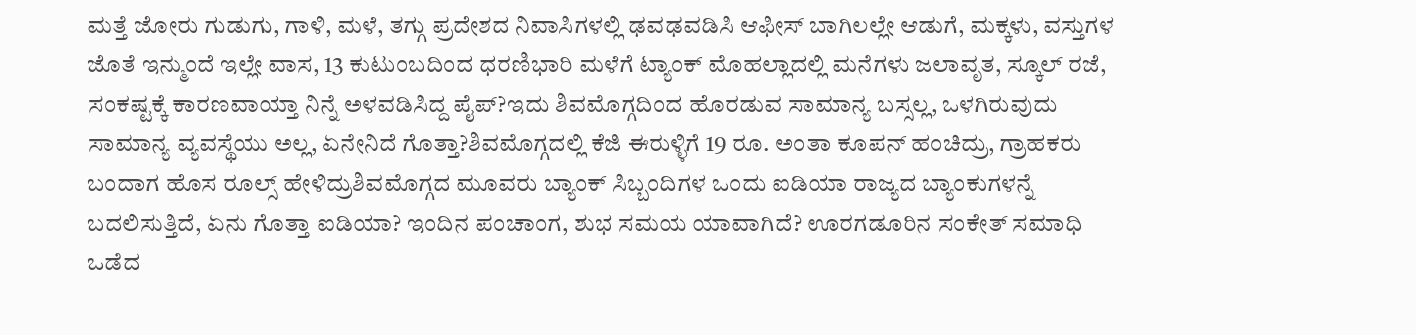ಮತ್ತೆ ಜೋರು ಗುಡುಗು, ಗಾಳಿ, ಮಳೆ, ತಗ್ಗು ಪ್ರದೇಶದ ನಿವಾಸಿಗಳಲ್ಲಿ ಢವಢವಡಿಸಿ ಆಫೀಸ್ ಬಾಗಿಲಲ್ಲೇ ಆಡುಗೆ, ಮಕ್ಕಳು, ವಸ್ತುಗಳ ಜೊತೆ ಇನ್ಮುಂದೆ ಇಲ್ಲೇ ವಾಸ, 13 ಕುಟುಂಬದಿಂದ ಧರಣಿಭಾರಿ ಮಳೆಗೆ ಟ್ಯಾಂಕ್ ಮೊಹಲ್ಲಾದಲ್ಲಿ ಮನೆಗಳು ಜಲಾವೃತ, ಸ್ಕೂಲ್ ರಜೆ, ಸಂಕಷ್ಟಕ್ಕೆ ಕಾರಣವಾಯ್ತಾ ನಿನ್ನೆ ಅಳವಡಿಸಿದ್ದ ಪೈಪ್?ಇದು ಶಿವಮೊಗ್ಗದಿಂದ ಹೊರಡುವ ಸಾಮಾನ್ಯ ಬಸ್ಸಲ್ಲ, ಒಳಗಿರುವುದು ಸಾಮಾನ್ಯ ವ್ಯವಸ್ಥೆಯು ಅಲ್ಲ, ಏನೇನಿದೆ ಗೊತ್ತಾ?ಶಿವಮೊಗ್ಗದಲ್ಲಿ ಕೆಜಿ ಈರುಳ್ಳಿಗೆ 19 ರೂ. ಅಂತಾ ಕೂಪನ್ ಹಂಚಿದ್ರು, ಗ್ರಾಹಕರು ಬಂದಾಗ ಹೊಸ ರೂಲ್ಸ್ ಹೇಳಿದ್ರುಶಿವಮೊಗ್ಗದ ಮೂವರು ಬ್ಯಾಂಕ್ ಸಿಬ್ಬಂದಿಗಳ ಒಂದು ಐಡಿಯಾ ರಾಜ್ಯದ ಬ್ಯಾಂಕುಗಳನ್ನೆ ಬದಲಿಸುತ್ತಿದೆ, ಏನು ಗೊತ್ತಾ ಐಡಿಯಾ? ಇಂದಿನ ಪಂಚಾಂಗ, ಶುಭ ಸಮಯ ಯಾವಾಗಿದೆ? ಊರಗಡೂರಿನ ಸಂಕೇತ್ ಸಮಾಧಿ ಒಡೆದ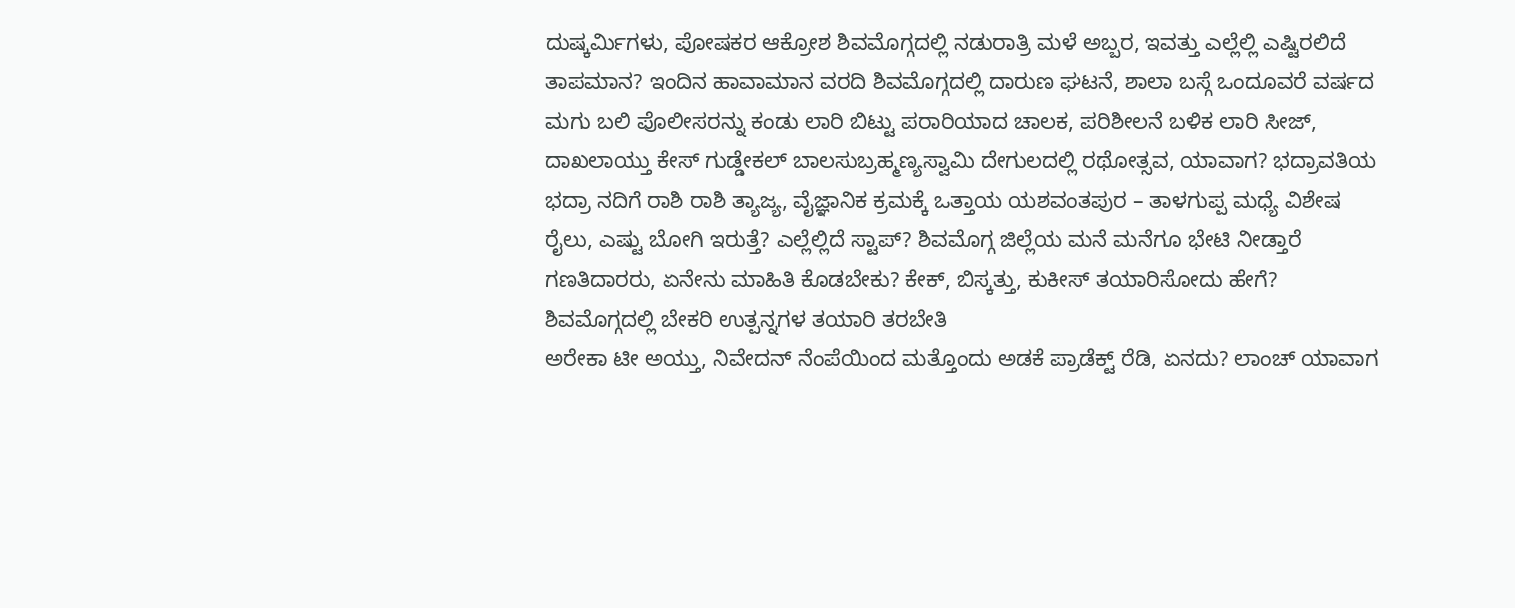ದುಷ್ಕರ್ಮಿಗಳು, ಪೋಷಕರ ಆಕ್ರೋಶ ಶಿವಮೊಗ್ಗದಲ್ಲಿ ನಡುರಾತ್ರಿ ಮಳೆ ಅಬ್ಬರ, ಇವತ್ತು ಎಲ್ಲೆಲ್ಲಿ ಎಷ್ಟಿರಲಿದೆ ತಾಪಮಾನ? ಇಂದಿನ ಹಾವಾಮಾನ ವರದಿ ಶಿವಮೊಗ್ಗದಲ್ಲಿ ದಾರುಣ ಘಟನೆ, ಶಾಲಾ ಬಸ್ಗೆ ಒಂದೂವರೆ ವರ್ಷದ ಮಗು ಬಲಿ ಪೊಲೀಸರನ್ನು ಕಂಡು ಲಾರಿ ಬಿಟ್ಟು ಪರಾರಿಯಾದ ಚಾಲಕ, ಪರಿಶೀಲನೆ ಬಳಿಕ ಲಾರಿ ಸೀಜ್, ದಾಖಲಾಯ್ತು ಕೇಸ್ ಗುಡ್ಡೇಕಲ್ ಬಾಲಸುಬ್ರಹ್ಮಣ್ಯಸ್ವಾಮಿ ದೇಗುಲದಲ್ಲಿ ರಥೋತ್ಸವ, ಯಾವಾಗ? ಭದ್ರಾವತಿಯ ಭದ್ರಾ ನದಿಗೆ ರಾಶಿ ರಾಶಿ ತ್ಯಾಜ್ಯ, ವೈಜ್ಞಾನಿಕ ಕ್ರಮಕ್ಕೆ ಒತ್ತಾಯ ಯಶವಂತಪುರ – ತಾಳಗುಪ್ಪ ಮಧ್ಯೆ ವಿಶೇಷ ರೈಲು, ಎಷ್ಟು ಬೋಗಿ ಇರುತ್ತೆ? ಎಲ್ಲೆಲ್ಲಿದೆ ಸ್ಟಾಪ್? ಶಿವಮೊಗ್ಗ ಜಿಲ್ಲೆಯ ಮನೆ ಮನೆಗೂ ಭೇಟಿ ನೀಡ್ತಾರೆ ಗಣತಿದಾರರು, ಏನೇನು ಮಾಹಿತಿ ಕೊಡಬೇಕು? ಕೇಕ್, ಬಿಸ್ಕತ್ತು, ಕುಕೀಸ್ ತಯಾರಿಸೋದು ಹೇಗೆ? ಶಿವಮೊಗ್ಗದಲ್ಲಿ ಬೇಕರಿ ಉತ್ಪನ್ನಗಳ ತಯಾರಿ ತರಬೇತಿ
ಅರೇಕಾ ಟೀ ಅಯ್ತು, ನಿವೇದನ್ ನೆಂಪೆಯಿಂದ ಮತ್ತೊಂದು ಅಡಕೆ ಪ್ರಾಡೆಕ್ಟ್ ರೆಡಿ, ಏನದು? ಲಾಂಚ್ ಯಾವಾಗ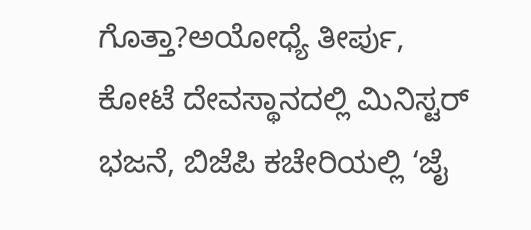ಗೊತ್ತಾ?ಅಯೋಧ್ಯೆ ತೀರ್ಪು, ಕೋಟೆ ದೇವಸ್ಥಾನದಲ್ಲಿ ಮಿನಿಸ್ಟರ್ ಭಜನೆ, ಬಿಜೆಪಿ ಕಚೇರಿಯಲ್ಲಿ ‘ಜೈ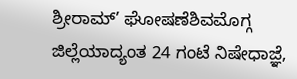ಶ್ರೀರಾಮ್’ ಘೋಷಣೆಶಿವಮೊಗ್ಗ ಜಿಲ್ಲೆಯಾದ್ಯಂತ 24 ಗಂಟೆ ನಿಷೇಧಾಜ್ಞೆ,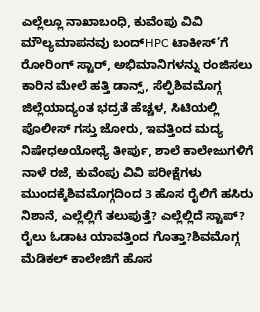ಎಲ್ಲೆಲ್ಲೂ ನಾಖಾಬಂಧಿ, ಕುವೆಂಪು ವಿವಿ ಮೌಲ್ಯಮಾಪನವು ಬಂದ್HPC ಟಾಕೀಸ್’ಗೆ ರೋರಿಂಗ್ ಸ್ಟಾರ್, ಅಭಿಮಾನಿಗಳನ್ನು ರಂಜಿಸಲು ಕಾರಿನ ಮೇಲೆ ಹತ್ತಿ ಡಾನ್ಸ್, ಸೆಲ್ಫಿಶಿವಮೊಗ್ಗ ಜಿಲ್ಲೆಯಾದ್ಯಂತ ಭದ್ರತೆ ಹೆಚ್ಚಳ, ಸಿಟಿಯಲ್ಲಿ ಪೊಲೀಸ್ ಗಸ್ತು ಜೋರು, ಇವತ್ತಿಂದ ಮದ್ಯ ನಿಷೇಧಅಯೋಧ್ಯೆ ತೀರ್ಪು, ಶಾಲೆ ಕಾಲೇಜುಗಳಿಗೆ ನಾಳೆ ರಜೆ, ಕುವೆಂಪು ವಿವಿ ಪರೀಕ್ಷೆಗಳು ಮುಂದಕ್ಕೆಶಿವಮೊಗ್ಗದಿಂದ 3 ಹೊಸ ರೈಲಿಗೆ ಹಸಿರು ನಿಶಾನೆ, ಎಲ್ಲೆಲ್ಲಿಗೆ ತಲುಪುತ್ತೆ? ಎಲ್ಲೆಲ್ಲಿದೆ ಸ್ಟಾಪ್? ರೈಲು ಓಡಾಟ ಯಾವತ್ತಿಂದ ಗೊತ್ತಾ?ಶಿವಮೊಗ್ಗ ಮೆಡಿಕಲ್ ಕಾಲೇಜಿಗೆ ಹೊಸ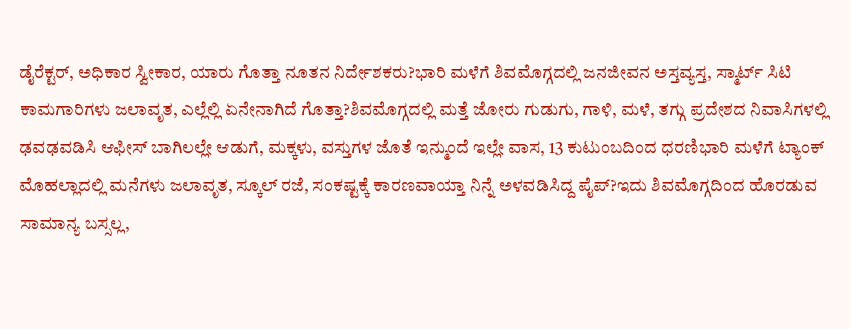ಡೈರೆಕ್ಟರ್, ಅಧಿಕಾರ ಸ್ವೀಕಾರ, ಯಾರು ಗೊತ್ತಾ ನೂತನ ನಿರ್ದೇಶಕರು?ಭಾರಿ ಮಳೆಗೆ ಶಿವಮೊಗ್ಗದಲ್ಲಿ ಜನಜೀವನ ಅಸ್ತವ್ಯಸ್ತ, ಸ್ಮಾರ್ಟ್ ಸಿಟಿ ಕಾಮಗಾರಿಗಳು ಜಲಾವೃತ, ಎಲ್ಲೆಲ್ಲಿ ಏನೇನಾಗಿದೆ ಗೊತ್ತಾ?ಶಿವಮೊಗ್ಗದಲ್ಲಿ ಮತ್ತೆ ಜೋರು ಗುಡುಗು, ಗಾಳಿ, ಮಳೆ, ತಗ್ಗು ಪ್ರದೇಶದ ನಿವಾಸಿಗಳಲ್ಲಿ ಢವಢವಡಿಸಿ ಆಫೀಸ್ ಬಾಗಿಲಲ್ಲೇ ಆಡುಗೆ, ಮಕ್ಕಳು, ವಸ್ತುಗಳ ಜೊತೆ ಇನ್ಮುಂದೆ ಇಲ್ಲೇ ವಾಸ, 13 ಕುಟುಂಬದಿಂದ ಧರಣಿಭಾರಿ ಮಳೆಗೆ ಟ್ಯಾಂಕ್ ಮೊಹಲ್ಲಾದಲ್ಲಿ ಮನೆಗಳು ಜಲಾವೃತ, ಸ್ಕೂಲ್ ರಜೆ, ಸಂಕಷ್ಟಕ್ಕೆ ಕಾರಣವಾಯ್ತಾ ನಿನ್ನೆ ಅಳವಡಿಸಿದ್ದ ಪೈಪ್?ಇದು ಶಿವಮೊಗ್ಗದಿಂದ ಹೊರಡುವ ಸಾಮಾನ್ಯ ಬಸ್ಸಲ್ಲ,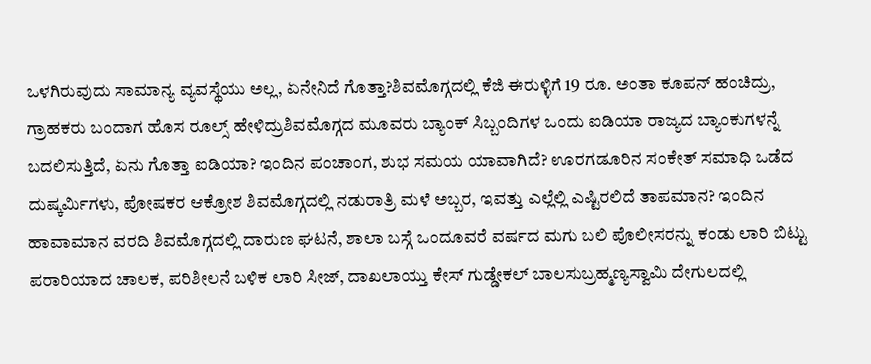ಒಳಗಿರುವುದು ಸಾಮಾನ್ಯ ವ್ಯವಸ್ಥೆಯು ಅಲ್ಲ, ಏನೇನಿದೆ ಗೊತ್ತಾ?ಶಿವಮೊಗ್ಗದಲ್ಲಿ ಕೆಜಿ ಈರುಳ್ಳಿಗೆ 19 ರೂ. ಅಂತಾ ಕೂಪನ್ ಹಂಚಿದ್ರು, ಗ್ರಾಹಕರು ಬಂದಾಗ ಹೊಸ ರೂಲ್ಸ್ ಹೇಳಿದ್ರುಶಿವಮೊಗ್ಗದ ಮೂವರು ಬ್ಯಾಂಕ್ ಸಿಬ್ಬಂದಿಗಳ ಒಂದು ಐಡಿಯಾ ರಾಜ್ಯದ ಬ್ಯಾಂಕುಗಳನ್ನೆ ಬದಲಿಸುತ್ತಿದೆ, ಏನು ಗೊತ್ತಾ ಐಡಿಯಾ? ಇಂದಿನ ಪಂಚಾಂಗ, ಶುಭ ಸಮಯ ಯಾವಾಗಿದೆ? ಊರಗಡೂರಿನ ಸಂಕೇತ್ ಸಮಾಧಿ ಒಡೆದ ದುಷ್ಕರ್ಮಿಗಳು, ಪೋಷಕರ ಆಕ್ರೋಶ ಶಿವಮೊಗ್ಗದಲ್ಲಿ ನಡುರಾತ್ರಿ ಮಳೆ ಅಬ್ಬರ, ಇವತ್ತು ಎಲ್ಲೆಲ್ಲಿ ಎಷ್ಟಿರಲಿದೆ ತಾಪಮಾನ? ಇಂದಿನ ಹಾವಾಮಾನ ವರದಿ ಶಿವಮೊಗ್ಗದಲ್ಲಿ ದಾರುಣ ಘಟನೆ, ಶಾಲಾ ಬಸ್ಗೆ ಒಂದೂವರೆ ವರ್ಷದ ಮಗು ಬಲಿ ಪೊಲೀಸರನ್ನು ಕಂಡು ಲಾರಿ ಬಿಟ್ಟು ಪರಾರಿಯಾದ ಚಾಲಕ, ಪರಿಶೀಲನೆ ಬಳಿಕ ಲಾರಿ ಸೀಜ್, ದಾಖಲಾಯ್ತು ಕೇಸ್ ಗುಡ್ಡೇಕಲ್ ಬಾಲಸುಬ್ರಹ್ಮಣ್ಯಸ್ವಾಮಿ ದೇಗುಲದಲ್ಲಿ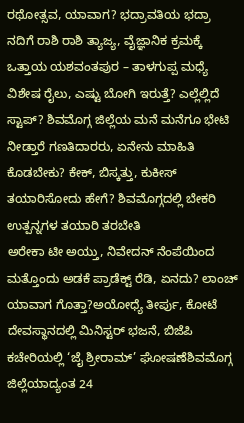ರಥೋತ್ಸವ, ಯಾವಾಗ? ಭದ್ರಾವತಿಯ ಭದ್ರಾ ನದಿಗೆ ರಾಶಿ ರಾಶಿ ತ್ಯಾಜ್ಯ, ವೈಜ್ಞಾನಿಕ ಕ್ರಮಕ್ಕೆ ಒತ್ತಾಯ ಯಶವಂತಪುರ – ತಾಳಗುಪ್ಪ ಮಧ್ಯೆ ವಿಶೇಷ ರೈಲು, ಎಷ್ಟು ಬೋಗಿ ಇರುತ್ತೆ? ಎಲ್ಲೆಲ್ಲಿದೆ ಸ್ಟಾಪ್? ಶಿವಮೊಗ್ಗ ಜಿಲ್ಲೆಯ ಮನೆ ಮನೆಗೂ ಭೇಟಿ ನೀಡ್ತಾರೆ ಗಣತಿದಾರರು, ಏನೇನು ಮಾಹಿತಿ ಕೊಡಬೇಕು? ಕೇಕ್, ಬಿಸ್ಕತ್ತು, ಕುಕೀಸ್ ತಯಾರಿಸೋದು ಹೇಗೆ? ಶಿವಮೊಗ್ಗದಲ್ಲಿ ಬೇಕರಿ ಉತ್ಪನ್ನಗಳ ತಯಾರಿ ತರಬೇತಿ
ಅರೇಕಾ ಟೀ ಅಯ್ತು, ನಿವೇದನ್ ನೆಂಪೆಯಿಂದ ಮತ್ತೊಂದು ಅಡಕೆ ಪ್ರಾಡೆಕ್ಟ್ ರೆಡಿ, ಏನದು? ಲಾಂಚ್ ಯಾವಾಗ ಗೊತ್ತಾ?ಅಯೋಧ್ಯೆ ತೀರ್ಪು, ಕೋಟೆ ದೇವಸ್ಥಾನದಲ್ಲಿ ಮಿನಿಸ್ಟರ್ ಭಜನೆ, ಬಿಜೆಪಿ ಕಚೇರಿಯಲ್ಲಿ ‘ಜೈ ಶ್ರೀರಾಮ್’ ಘೋಷಣೆಶಿವಮೊಗ್ಗ ಜಿಲ್ಲೆಯಾದ್ಯಂತ 24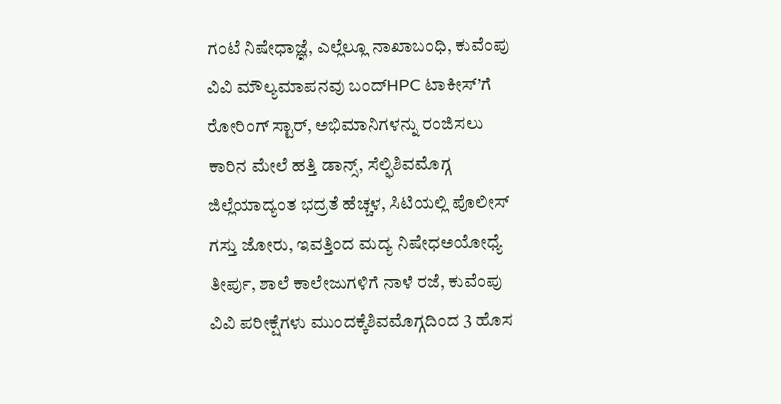ಗಂಟೆ ನಿಷೇಧಾಜ್ಞೆ, ಎಲ್ಲೆಲ್ಲೂ ನಾಖಾಬಂಧಿ, ಕುವೆಂಪು ವಿವಿ ಮೌಲ್ಯಮಾಪನವು ಬಂದ್HPC ಟಾಕೀಸ್’ಗೆ ರೋರಿಂಗ್ ಸ್ಟಾರ್, ಅಭಿಮಾನಿಗಳನ್ನು ರಂಜಿಸಲು ಕಾರಿನ ಮೇಲೆ ಹತ್ತಿ ಡಾನ್ಸ್, ಸೆಲ್ಫಿಶಿವಮೊಗ್ಗ ಜಿಲ್ಲೆಯಾದ್ಯಂತ ಭದ್ರತೆ ಹೆಚ್ಚಳ, ಸಿಟಿಯಲ್ಲಿ ಪೊಲೀಸ್ ಗಸ್ತು ಜೋರು, ಇವತ್ತಿಂದ ಮದ್ಯ ನಿಷೇಧಅಯೋಧ್ಯೆ ತೀರ್ಪು, ಶಾಲೆ ಕಾಲೇಜುಗಳಿಗೆ ನಾಳೆ ರಜೆ, ಕುವೆಂಪು ವಿವಿ ಪರೀಕ್ಷೆಗಳು ಮುಂದಕ್ಕೆಶಿವಮೊಗ್ಗದಿಂದ 3 ಹೊಸ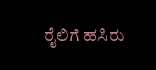ರೈಲಿಗೆ ಹಸಿರು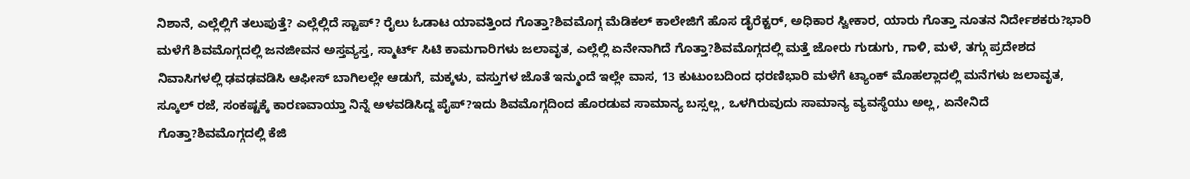ನಿಶಾನೆ, ಎಲ್ಲೆಲ್ಲಿಗೆ ತಲುಪುತ್ತೆ? ಎಲ್ಲೆಲ್ಲಿದೆ ಸ್ಟಾಪ್? ರೈಲು ಓಡಾಟ ಯಾವತ್ತಿಂದ ಗೊತ್ತಾ?ಶಿವಮೊಗ್ಗ ಮೆಡಿಕಲ್ ಕಾಲೇಜಿಗೆ ಹೊಸ ಡೈರೆಕ್ಟರ್, ಅಧಿಕಾರ ಸ್ವೀಕಾರ, ಯಾರು ಗೊತ್ತಾ ನೂತನ ನಿರ್ದೇಶಕರು?ಭಾರಿ ಮಳೆಗೆ ಶಿವಮೊಗ್ಗದಲ್ಲಿ ಜನಜೀವನ ಅಸ್ತವ್ಯಸ್ತ, ಸ್ಮಾರ್ಟ್ ಸಿಟಿ ಕಾಮಗಾರಿಗಳು ಜಲಾವೃತ, ಎಲ್ಲೆಲ್ಲಿ ಏನೇನಾಗಿದೆ ಗೊತ್ತಾ?ಶಿವಮೊಗ್ಗದಲ್ಲಿ ಮತ್ತೆ ಜೋರು ಗುಡುಗು, ಗಾಳಿ, ಮಳೆ, ತಗ್ಗು ಪ್ರದೇಶದ ನಿವಾಸಿಗಳಲ್ಲಿ ಢವಢವಡಿಸಿ ಆಫೀಸ್ ಬಾಗಿಲಲ್ಲೇ ಆಡುಗೆ, ಮಕ್ಕಳು, ವಸ್ತುಗಳ ಜೊತೆ ಇನ್ಮುಂದೆ ಇಲ್ಲೇ ವಾಸ, 13 ಕುಟುಂಬದಿಂದ ಧರಣಿಭಾರಿ ಮಳೆಗೆ ಟ್ಯಾಂಕ್ ಮೊಹಲ್ಲಾದಲ್ಲಿ ಮನೆಗಳು ಜಲಾವೃತ, ಸ್ಕೂಲ್ ರಜೆ, ಸಂಕಷ್ಟಕ್ಕೆ ಕಾರಣವಾಯ್ತಾ ನಿನ್ನೆ ಅಳವಡಿಸಿದ್ದ ಪೈಪ್?ಇದು ಶಿವಮೊಗ್ಗದಿಂದ ಹೊರಡುವ ಸಾಮಾನ್ಯ ಬಸ್ಸಲ್ಲ, ಒಳಗಿರುವುದು ಸಾಮಾನ್ಯ ವ್ಯವಸ್ಥೆಯು ಅಲ್ಲ, ಏನೇನಿದೆ ಗೊತ್ತಾ?ಶಿವಮೊಗ್ಗದಲ್ಲಿ ಕೆಜಿ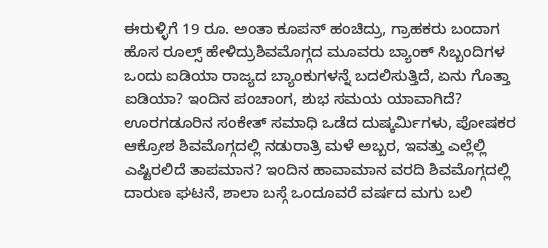ಈರುಳ್ಳಿಗೆ 19 ರೂ. ಅಂತಾ ಕೂಪನ್ ಹಂಚಿದ್ರು, ಗ್ರಾಹಕರು ಬಂದಾಗ ಹೊಸ ರೂಲ್ಸ್ ಹೇಳಿದ್ರುಶಿವಮೊಗ್ಗದ ಮೂವರು ಬ್ಯಾಂಕ್ ಸಿಬ್ಬಂದಿಗಳ ಒಂದು ಐಡಿಯಾ ರಾಜ್ಯದ ಬ್ಯಾಂಕುಗಳನ್ನೆ ಬದಲಿಸುತ್ತಿದೆ, ಏನು ಗೊತ್ತಾ ಐಡಿಯಾ? ಇಂದಿನ ಪಂಚಾಂಗ, ಶುಭ ಸಮಯ ಯಾವಾಗಿದೆ? ಊರಗಡೂರಿನ ಸಂಕೇತ್ ಸಮಾಧಿ ಒಡೆದ ದುಷ್ಕರ್ಮಿಗಳು, ಪೋಷಕರ ಆಕ್ರೋಶ ಶಿವಮೊಗ್ಗದಲ್ಲಿ ನಡುರಾತ್ರಿ ಮಳೆ ಅಬ್ಬರ, ಇವತ್ತು ಎಲ್ಲೆಲ್ಲಿ ಎಷ್ಟಿರಲಿದೆ ತಾಪಮಾನ? ಇಂದಿನ ಹಾವಾಮಾನ ವರದಿ ಶಿವಮೊಗ್ಗದಲ್ಲಿ ದಾರುಣ ಘಟನೆ, ಶಾಲಾ ಬಸ್ಗೆ ಒಂದೂವರೆ ವರ್ಷದ ಮಗು ಬಲಿ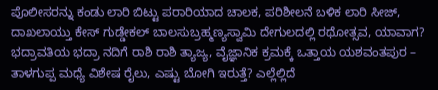ಪೊಲೀಸರನ್ನು ಕಂಡು ಲಾರಿ ಬಿಟ್ಟು ಪರಾರಿಯಾದ ಚಾಲಕ, ಪರಿಶೀಲನೆ ಬಳಿಕ ಲಾರಿ ಸೀಜ್, ದಾಖಲಾಯ್ತು ಕೇಸ್ ಗುಡ್ಡೇಕಲ್ ಬಾಲಸುಬ್ರಹ್ಮಣ್ಯಸ್ವಾಮಿ ದೇಗುಲದಲ್ಲಿ ರಥೋತ್ಸವ, ಯಾವಾಗ? ಭದ್ರಾವತಿಯ ಭದ್ರಾ ನದಿಗೆ ರಾಶಿ ರಾಶಿ ತ್ಯಾಜ್ಯ, ವೈಜ್ಞಾನಿಕ ಕ್ರಮಕ್ಕೆ ಒತ್ತಾಯ ಯಶವಂತಪುರ – ತಾಳಗುಪ್ಪ ಮಧ್ಯೆ ವಿಶೇಷ ರೈಲು, ಎಷ್ಟು ಬೋಗಿ ಇರುತ್ತೆ? ಎಲ್ಲೆಲ್ಲಿದೆ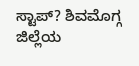ಸ್ಟಾಪ್? ಶಿವಮೊಗ್ಗ ಜಿಲ್ಲೆಯ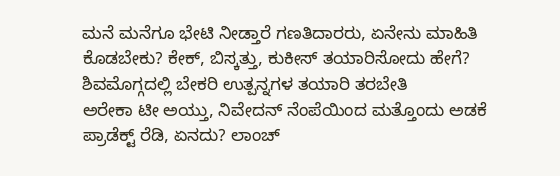ಮನೆ ಮನೆಗೂ ಭೇಟಿ ನೀಡ್ತಾರೆ ಗಣತಿದಾರರು, ಏನೇನು ಮಾಹಿತಿ ಕೊಡಬೇಕು? ಕೇಕ್, ಬಿಸ್ಕತ್ತು, ಕುಕೀಸ್ ತಯಾರಿಸೋದು ಹೇಗೆ? ಶಿವಮೊಗ್ಗದಲ್ಲಿ ಬೇಕರಿ ಉತ್ಪನ್ನಗಳ ತಯಾರಿ ತರಬೇತಿ
ಅರೇಕಾ ಟೀ ಅಯ್ತು, ನಿವೇದನ್ ನೆಂಪೆಯಿಂದ ಮತ್ತೊಂದು ಅಡಕೆ ಪ್ರಾಡೆಕ್ಟ್ ರೆಡಿ, ಏನದು? ಲಾಂಚ್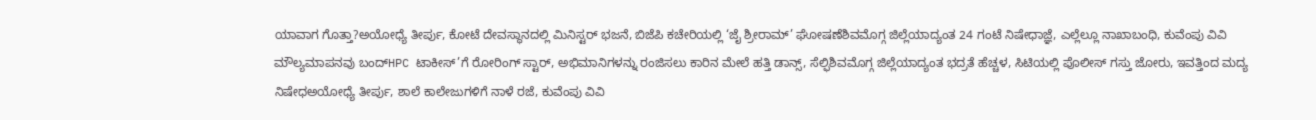ಯಾವಾಗ ಗೊತ್ತಾ?ಅಯೋಧ್ಯೆ ತೀರ್ಪು, ಕೋಟೆ ದೇವಸ್ಥಾನದಲ್ಲಿ ಮಿನಿಸ್ಟರ್ ಭಜನೆ, ಬಿಜೆಪಿ ಕಚೇರಿಯಲ್ಲಿ ‘ಜೈ ಶ್ರೀರಾಮ್’ ಘೋಷಣೆಶಿವಮೊಗ್ಗ ಜಿಲ್ಲೆಯಾದ್ಯಂತ 24 ಗಂಟೆ ನಿಷೇಧಾಜ್ಞೆ, ಎಲ್ಲೆಲ್ಲೂ ನಾಖಾಬಂಧಿ, ಕುವೆಂಪು ವಿವಿ ಮೌಲ್ಯಮಾಪನವು ಬಂದ್HPC ಟಾಕೀಸ್’ಗೆ ರೋರಿಂಗ್ ಸ್ಟಾರ್, ಅಭಿಮಾನಿಗಳನ್ನು ರಂಜಿಸಲು ಕಾರಿನ ಮೇಲೆ ಹತ್ತಿ ಡಾನ್ಸ್, ಸೆಲ್ಫಿಶಿವಮೊಗ್ಗ ಜಿಲ್ಲೆಯಾದ್ಯಂತ ಭದ್ರತೆ ಹೆಚ್ಚಳ, ಸಿಟಿಯಲ್ಲಿ ಪೊಲೀಸ್ ಗಸ್ತು ಜೋರು, ಇವತ್ತಿಂದ ಮದ್ಯ ನಿಷೇಧಅಯೋಧ್ಯೆ ತೀರ್ಪು, ಶಾಲೆ ಕಾಲೇಜುಗಳಿಗೆ ನಾಳೆ ರಜೆ, ಕುವೆಂಪು ವಿವಿ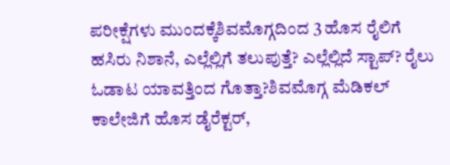ಪರೀಕ್ಷೆಗಳು ಮುಂದಕ್ಕೆಶಿವಮೊಗ್ಗದಿಂದ 3 ಹೊಸ ರೈಲಿಗೆ ಹಸಿರು ನಿಶಾನೆ, ಎಲ್ಲೆಲ್ಲಿಗೆ ತಲುಪುತ್ತೆ? ಎಲ್ಲೆಲ್ಲಿದೆ ಸ್ಟಾಪ್? ರೈಲು ಓಡಾಟ ಯಾವತ್ತಿಂದ ಗೊತ್ತಾ?ಶಿವಮೊಗ್ಗ ಮೆಡಿಕಲ್ ಕಾಲೇಜಿಗೆ ಹೊಸ ಡೈರೆಕ್ಟರ್,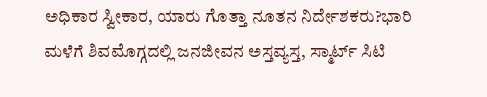ಅಧಿಕಾರ ಸ್ವೀಕಾರ, ಯಾರು ಗೊತ್ತಾ ನೂತನ ನಿರ್ದೇಶಕರು?ಭಾರಿ ಮಳೆಗೆ ಶಿವಮೊಗ್ಗದಲ್ಲಿ ಜನಜೀವನ ಅಸ್ತವ್ಯಸ್ತ, ಸ್ಮಾರ್ಟ್ ಸಿಟಿ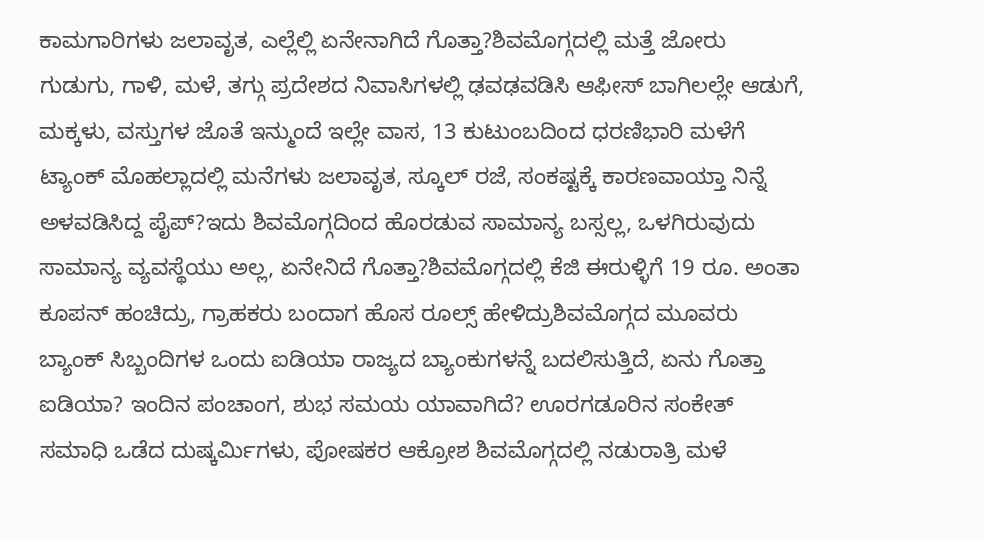ಕಾಮಗಾರಿಗಳು ಜಲಾವೃತ, ಎಲ್ಲೆಲ್ಲಿ ಏನೇನಾಗಿದೆ ಗೊತ್ತಾ?ಶಿವಮೊಗ್ಗದಲ್ಲಿ ಮತ್ತೆ ಜೋರು ಗುಡುಗು, ಗಾಳಿ, ಮಳೆ, ತಗ್ಗು ಪ್ರದೇಶದ ನಿವಾಸಿಗಳಲ್ಲಿ ಢವಢವಡಿಸಿ ಆಫೀಸ್ ಬಾಗಿಲಲ್ಲೇ ಆಡುಗೆ, ಮಕ್ಕಳು, ವಸ್ತುಗಳ ಜೊತೆ ಇನ್ಮುಂದೆ ಇಲ್ಲೇ ವಾಸ, 13 ಕುಟುಂಬದಿಂದ ಧರಣಿಭಾರಿ ಮಳೆಗೆ ಟ್ಯಾಂಕ್ ಮೊಹಲ್ಲಾದಲ್ಲಿ ಮನೆಗಳು ಜಲಾವೃತ, ಸ್ಕೂಲ್ ರಜೆ, ಸಂಕಷ್ಟಕ್ಕೆ ಕಾರಣವಾಯ್ತಾ ನಿನ್ನೆ ಅಳವಡಿಸಿದ್ದ ಪೈಪ್?ಇದು ಶಿವಮೊಗ್ಗದಿಂದ ಹೊರಡುವ ಸಾಮಾನ್ಯ ಬಸ್ಸಲ್ಲ, ಒಳಗಿರುವುದು ಸಾಮಾನ್ಯ ವ್ಯವಸ್ಥೆಯು ಅಲ್ಲ, ಏನೇನಿದೆ ಗೊತ್ತಾ?ಶಿವಮೊಗ್ಗದಲ್ಲಿ ಕೆಜಿ ಈರುಳ್ಳಿಗೆ 19 ರೂ. ಅಂತಾ ಕೂಪನ್ ಹಂಚಿದ್ರು, ಗ್ರಾಹಕರು ಬಂದಾಗ ಹೊಸ ರೂಲ್ಸ್ ಹೇಳಿದ್ರುಶಿವಮೊಗ್ಗದ ಮೂವರು ಬ್ಯಾಂಕ್ ಸಿಬ್ಬಂದಿಗಳ ಒಂದು ಐಡಿಯಾ ರಾಜ್ಯದ ಬ್ಯಾಂಕುಗಳನ್ನೆ ಬದಲಿಸುತ್ತಿದೆ, ಏನು ಗೊತ್ತಾ ಐಡಿಯಾ? ಇಂದಿನ ಪಂಚಾಂಗ, ಶುಭ ಸಮಯ ಯಾವಾಗಿದೆ? ಊರಗಡೂರಿನ ಸಂಕೇತ್ ಸಮಾಧಿ ಒಡೆದ ದುಷ್ಕರ್ಮಿಗಳು, ಪೋಷಕರ ಆಕ್ರೋಶ ಶಿವಮೊಗ್ಗದಲ್ಲಿ ನಡುರಾತ್ರಿ ಮಳೆ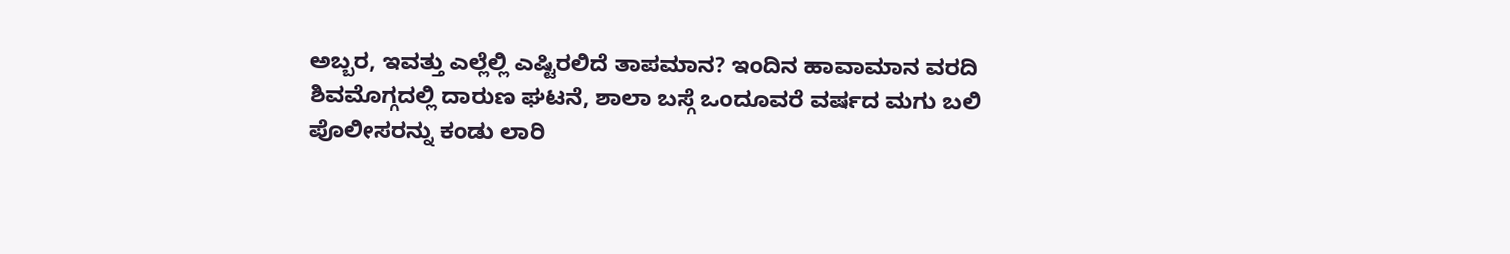ಅಬ್ಬರ, ಇವತ್ತು ಎಲ್ಲೆಲ್ಲಿ ಎಷ್ಟಿರಲಿದೆ ತಾಪಮಾನ? ಇಂದಿನ ಹಾವಾಮಾನ ವರದಿ ಶಿವಮೊಗ್ಗದಲ್ಲಿ ದಾರುಣ ಘಟನೆ, ಶಾಲಾ ಬಸ್ಗೆ ಒಂದೂವರೆ ವರ್ಷದ ಮಗು ಬಲಿ ಪೊಲೀಸರನ್ನು ಕಂಡು ಲಾರಿ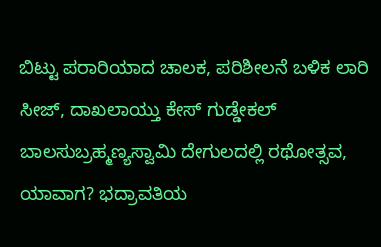ಬಿಟ್ಟು ಪರಾರಿಯಾದ ಚಾಲಕ, ಪರಿಶೀಲನೆ ಬಳಿಕ ಲಾರಿ ಸೀಜ್, ದಾಖಲಾಯ್ತು ಕೇಸ್ ಗುಡ್ಡೇಕಲ್ ಬಾಲಸುಬ್ರಹ್ಮಣ್ಯಸ್ವಾಮಿ ದೇಗುಲದಲ್ಲಿ ರಥೋತ್ಸವ, ಯಾವಾಗ? ಭದ್ರಾವತಿಯ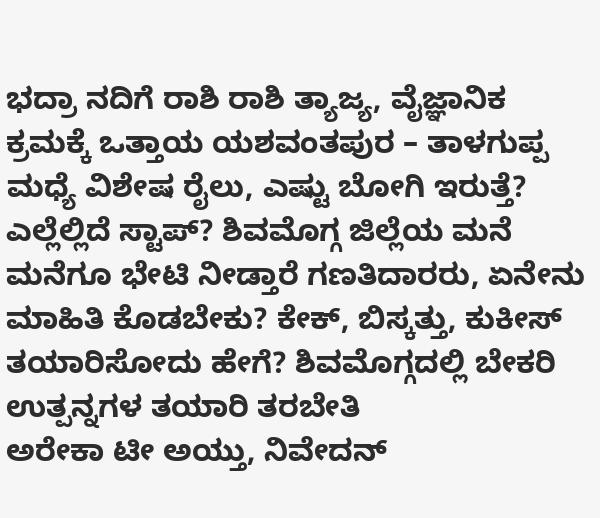ಭದ್ರಾ ನದಿಗೆ ರಾಶಿ ರಾಶಿ ತ್ಯಾಜ್ಯ, ವೈಜ್ಞಾನಿಕ ಕ್ರಮಕ್ಕೆ ಒತ್ತಾಯ ಯಶವಂತಪುರ – ತಾಳಗುಪ್ಪ ಮಧ್ಯೆ ವಿಶೇಷ ರೈಲು, ಎಷ್ಟು ಬೋಗಿ ಇರುತ್ತೆ? ಎಲ್ಲೆಲ್ಲಿದೆ ಸ್ಟಾಪ್? ಶಿವಮೊಗ್ಗ ಜಿಲ್ಲೆಯ ಮನೆ ಮನೆಗೂ ಭೇಟಿ ನೀಡ್ತಾರೆ ಗಣತಿದಾರರು, ಏನೇನು ಮಾಹಿತಿ ಕೊಡಬೇಕು? ಕೇಕ್, ಬಿಸ್ಕತ್ತು, ಕುಕೀಸ್ ತಯಾರಿಸೋದು ಹೇಗೆ? ಶಿವಮೊಗ್ಗದಲ್ಲಿ ಬೇಕರಿ ಉತ್ಪನ್ನಗಳ ತಯಾರಿ ತರಬೇತಿ
ಅರೇಕಾ ಟೀ ಅಯ್ತು, ನಿವೇದನ್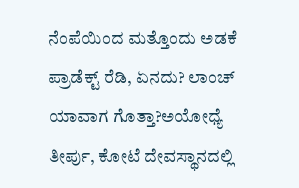ನೆಂಪೆಯಿಂದ ಮತ್ತೊಂದು ಅಡಕೆ ಪ್ರಾಡೆಕ್ಟ್ ರೆಡಿ, ಏನದು? ಲಾಂಚ್ ಯಾವಾಗ ಗೊತ್ತಾ?ಅಯೋಧ್ಯೆ ತೀರ್ಪು, ಕೋಟೆ ದೇವಸ್ಥಾನದಲ್ಲಿ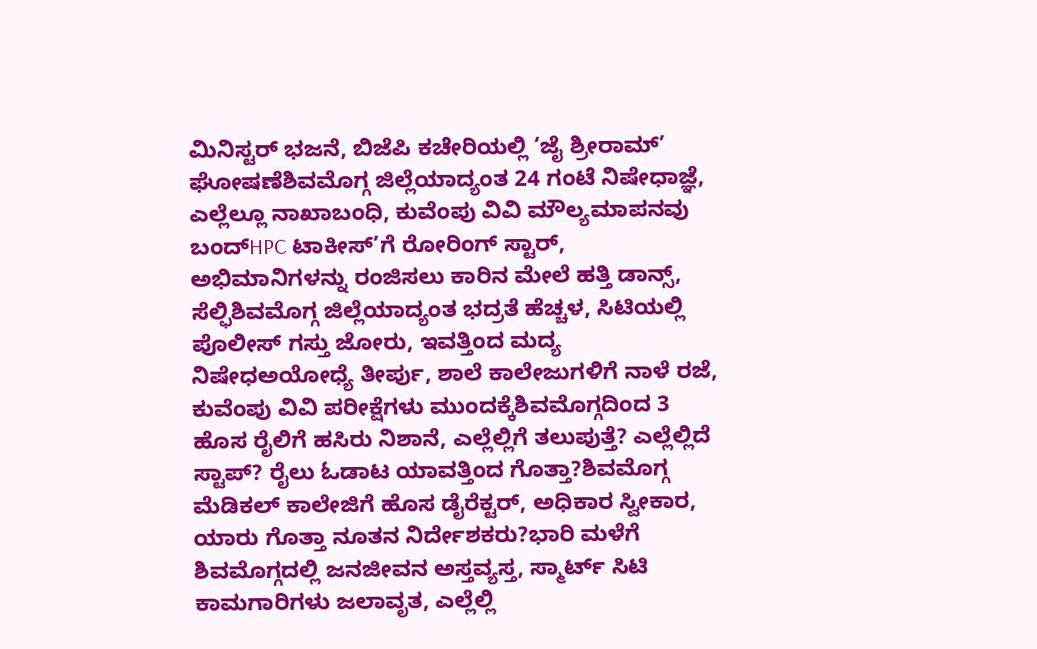ಮಿನಿಸ್ಟರ್ ಭಜನೆ, ಬಿಜೆಪಿ ಕಚೇರಿಯಲ್ಲಿ ‘ಜೈ ಶ್ರೀರಾಮ್’ ಘೋಷಣೆಶಿವಮೊಗ್ಗ ಜಿಲ್ಲೆಯಾದ್ಯಂತ 24 ಗಂಟೆ ನಿಷೇಧಾಜ್ಞೆ, ಎಲ್ಲೆಲ್ಲೂ ನಾಖಾಬಂಧಿ, ಕುವೆಂಪು ವಿವಿ ಮೌಲ್ಯಮಾಪನವು ಬಂದ್HPC ಟಾಕೀಸ್’ಗೆ ರೋರಿಂಗ್ ಸ್ಟಾರ್, ಅಭಿಮಾನಿಗಳನ್ನು ರಂಜಿಸಲು ಕಾರಿನ ಮೇಲೆ ಹತ್ತಿ ಡಾನ್ಸ್, ಸೆಲ್ಫಿಶಿವಮೊಗ್ಗ ಜಿಲ್ಲೆಯಾದ್ಯಂತ ಭದ್ರತೆ ಹೆಚ್ಚಳ, ಸಿಟಿಯಲ್ಲಿ ಪೊಲೀಸ್ ಗಸ್ತು ಜೋರು, ಇವತ್ತಿಂದ ಮದ್ಯ ನಿಷೇಧಅಯೋಧ್ಯೆ ತೀರ್ಪು, ಶಾಲೆ ಕಾಲೇಜುಗಳಿಗೆ ನಾಳೆ ರಜೆ, ಕುವೆಂಪು ವಿವಿ ಪರೀಕ್ಷೆಗಳು ಮುಂದಕ್ಕೆಶಿವಮೊಗ್ಗದಿಂದ 3 ಹೊಸ ರೈಲಿಗೆ ಹಸಿರು ನಿಶಾನೆ, ಎಲ್ಲೆಲ್ಲಿಗೆ ತಲುಪುತ್ತೆ? ಎಲ್ಲೆಲ್ಲಿದೆ ಸ್ಟಾಪ್? ರೈಲು ಓಡಾಟ ಯಾವತ್ತಿಂದ ಗೊತ್ತಾ?ಶಿವಮೊಗ್ಗ ಮೆಡಿಕಲ್ ಕಾಲೇಜಿಗೆ ಹೊಸ ಡೈರೆಕ್ಟರ್, ಅಧಿಕಾರ ಸ್ವೀಕಾರ, ಯಾರು ಗೊತ್ತಾ ನೂತನ ನಿರ್ದೇಶಕರು?ಭಾರಿ ಮಳೆಗೆ ಶಿವಮೊಗ್ಗದಲ್ಲಿ ಜನಜೀವನ ಅಸ್ತವ್ಯಸ್ತ, ಸ್ಮಾರ್ಟ್ ಸಿಟಿ ಕಾಮಗಾರಿಗಳು ಜಲಾವೃತ, ಎಲ್ಲೆಲ್ಲಿ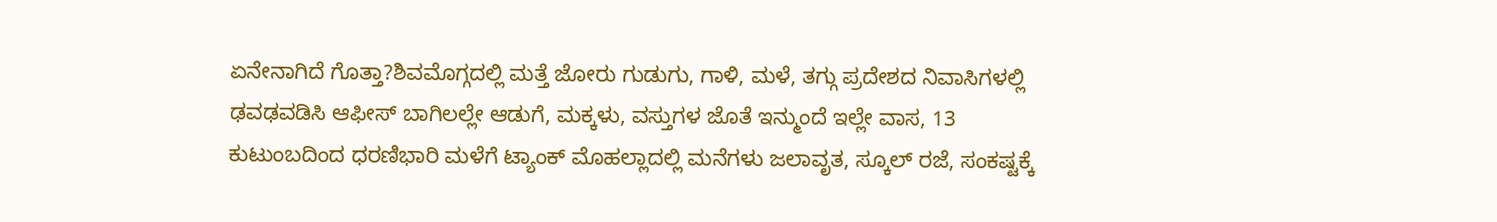ಏನೇನಾಗಿದೆ ಗೊತ್ತಾ?ಶಿವಮೊಗ್ಗದಲ್ಲಿ ಮತ್ತೆ ಜೋರು ಗುಡುಗು, ಗಾಳಿ, ಮಳೆ, ತಗ್ಗು ಪ್ರದೇಶದ ನಿವಾಸಿಗಳಲ್ಲಿ ಢವಢವಡಿಸಿ ಆಫೀಸ್ ಬಾಗಿಲಲ್ಲೇ ಆಡುಗೆ, ಮಕ್ಕಳು, ವಸ್ತುಗಳ ಜೊತೆ ಇನ್ಮುಂದೆ ಇಲ್ಲೇ ವಾಸ, 13 ಕುಟುಂಬದಿಂದ ಧರಣಿಭಾರಿ ಮಳೆಗೆ ಟ್ಯಾಂಕ್ ಮೊಹಲ್ಲಾದಲ್ಲಿ ಮನೆಗಳು ಜಲಾವೃತ, ಸ್ಕೂಲ್ ರಜೆ, ಸಂಕಷ್ಟಕ್ಕೆ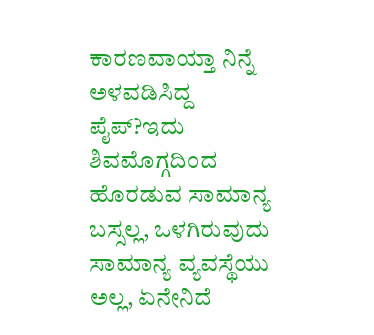ಕಾರಣವಾಯ್ತಾ ನಿನ್ನೆ ಅಳವಡಿಸಿದ್ದ ಪೈಪ್?ಇದು ಶಿವಮೊಗ್ಗದಿಂದ ಹೊರಡುವ ಸಾಮಾನ್ಯ ಬಸ್ಸಲ್ಲ, ಒಳಗಿರುವುದು ಸಾಮಾನ್ಯ ವ್ಯವಸ್ಥೆಯು ಅಲ್ಲ, ಏನೇನಿದೆ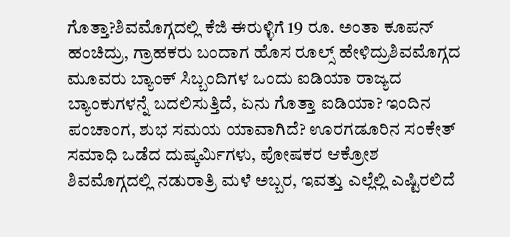ಗೊತ್ತಾ?ಶಿವಮೊಗ್ಗದಲ್ಲಿ ಕೆಜಿ ಈರುಳ್ಳಿಗೆ 19 ರೂ. ಅಂತಾ ಕೂಪನ್ ಹಂಚಿದ್ರು, ಗ್ರಾಹಕರು ಬಂದಾಗ ಹೊಸ ರೂಲ್ಸ್ ಹೇಳಿದ್ರುಶಿವಮೊಗ್ಗದ ಮೂವರು ಬ್ಯಾಂಕ್ ಸಿಬ್ಬಂದಿಗಳ ಒಂದು ಐಡಿಯಾ ರಾಜ್ಯದ ಬ್ಯಾಂಕುಗಳನ್ನೆ ಬದಲಿಸುತ್ತಿದೆ, ಏನು ಗೊತ್ತಾ ಐಡಿಯಾ? ಇಂದಿನ ಪಂಚಾಂಗ, ಶುಭ ಸಮಯ ಯಾವಾಗಿದೆ? ಊರಗಡೂರಿನ ಸಂಕೇತ್ ಸಮಾಧಿ ಒಡೆದ ದುಷ್ಕರ್ಮಿಗಳು, ಪೋಷಕರ ಆಕ್ರೋಶ ಶಿವಮೊಗ್ಗದಲ್ಲಿ ನಡುರಾತ್ರಿ ಮಳೆ ಅಬ್ಬರ, ಇವತ್ತು ಎಲ್ಲೆಲ್ಲಿ ಎಷ್ಟಿರಲಿದೆ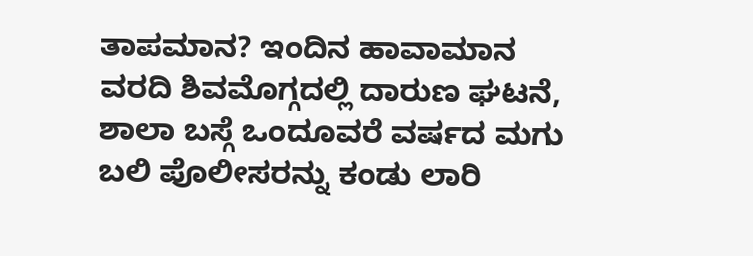ತಾಪಮಾನ? ಇಂದಿನ ಹಾವಾಮಾನ ವರದಿ ಶಿವಮೊಗ್ಗದಲ್ಲಿ ದಾರುಣ ಘಟನೆ, ಶಾಲಾ ಬಸ್ಗೆ ಒಂದೂವರೆ ವರ್ಷದ ಮಗು ಬಲಿ ಪೊಲೀಸರನ್ನು ಕಂಡು ಲಾರಿ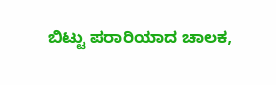ಬಿಟ್ಟು ಪರಾರಿಯಾದ ಚಾಲಕ,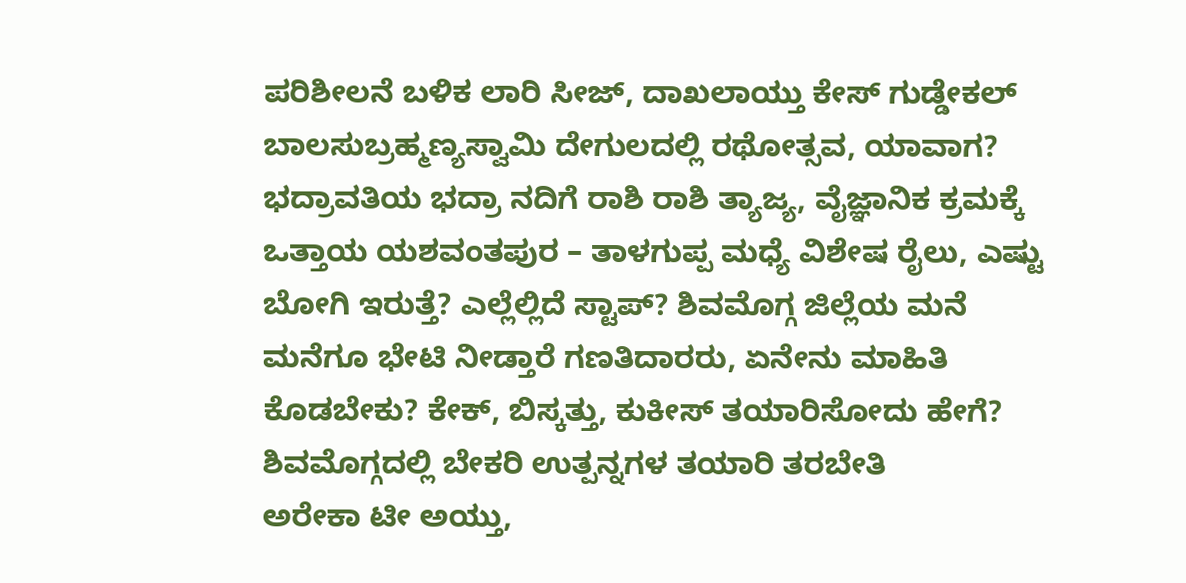ಪರಿಶೀಲನೆ ಬಳಿಕ ಲಾರಿ ಸೀಜ್, ದಾಖಲಾಯ್ತು ಕೇಸ್ ಗುಡ್ಡೇಕಲ್ ಬಾಲಸುಬ್ರಹ್ಮಣ್ಯಸ್ವಾಮಿ ದೇಗುಲದಲ್ಲಿ ರಥೋತ್ಸವ, ಯಾವಾಗ? ಭದ್ರಾವತಿಯ ಭದ್ರಾ ನದಿಗೆ ರಾಶಿ ರಾಶಿ ತ್ಯಾಜ್ಯ, ವೈಜ್ಞಾನಿಕ ಕ್ರಮಕ್ಕೆ ಒತ್ತಾಯ ಯಶವಂತಪುರ – ತಾಳಗುಪ್ಪ ಮಧ್ಯೆ ವಿಶೇಷ ರೈಲು, ಎಷ್ಟು ಬೋಗಿ ಇರುತ್ತೆ? ಎಲ್ಲೆಲ್ಲಿದೆ ಸ್ಟಾಪ್? ಶಿವಮೊಗ್ಗ ಜಿಲ್ಲೆಯ ಮನೆ ಮನೆಗೂ ಭೇಟಿ ನೀಡ್ತಾರೆ ಗಣತಿದಾರರು, ಏನೇನು ಮಾಹಿತಿ ಕೊಡಬೇಕು? ಕೇಕ್, ಬಿಸ್ಕತ್ತು, ಕುಕೀಸ್ ತಯಾರಿಸೋದು ಹೇಗೆ? ಶಿವಮೊಗ್ಗದಲ್ಲಿ ಬೇಕರಿ ಉತ್ಪನ್ನಗಳ ತಯಾರಿ ತರಬೇತಿ
ಅರೇಕಾ ಟೀ ಅಯ್ತು,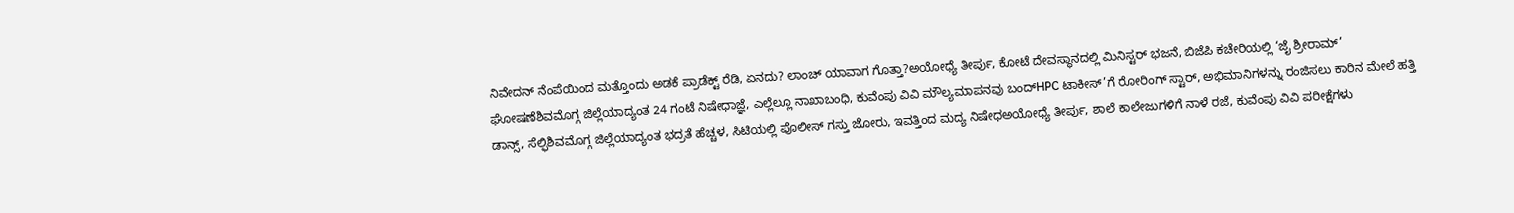ನಿವೇದನ್ ನೆಂಪೆಯಿಂದ ಮತ್ತೊಂದು ಅಡಕೆ ಪ್ರಾಡೆಕ್ಟ್ ರೆಡಿ, ಏನದು? ಲಾಂಚ್ ಯಾವಾಗ ಗೊತ್ತಾ?ಅಯೋಧ್ಯೆ ತೀರ್ಪು, ಕೋಟೆ ದೇವಸ್ಥಾನದಲ್ಲಿ ಮಿನಿಸ್ಟರ್ ಭಜನೆ, ಬಿಜೆಪಿ ಕಚೇರಿಯಲ್ಲಿ ‘ಜೈ ಶ್ರೀರಾಮ್’ ಘೋಷಣೆಶಿವಮೊಗ್ಗ ಜಿಲ್ಲೆಯಾದ್ಯಂತ 24 ಗಂಟೆ ನಿಷೇಧಾಜ್ಞೆ, ಎಲ್ಲೆಲ್ಲೂ ನಾಖಾಬಂಧಿ, ಕುವೆಂಪು ವಿವಿ ಮೌಲ್ಯಮಾಪನವು ಬಂದ್HPC ಟಾಕೀಸ್’ಗೆ ರೋರಿಂಗ್ ಸ್ಟಾರ್, ಅಭಿಮಾನಿಗಳನ್ನು ರಂಜಿಸಲು ಕಾರಿನ ಮೇಲೆ ಹತ್ತಿ ಡಾನ್ಸ್, ಸೆಲ್ಫಿಶಿವಮೊಗ್ಗ ಜಿಲ್ಲೆಯಾದ್ಯಂತ ಭದ್ರತೆ ಹೆಚ್ಚಳ, ಸಿಟಿಯಲ್ಲಿ ಪೊಲೀಸ್ ಗಸ್ತು ಜೋರು, ಇವತ್ತಿಂದ ಮದ್ಯ ನಿಷೇಧಅಯೋಧ್ಯೆ ತೀರ್ಪು, ಶಾಲೆ ಕಾಲೇಜುಗಳಿಗೆ ನಾಳೆ ರಜೆ, ಕುವೆಂಪು ವಿವಿ ಪರೀಕ್ಷೆಗಳು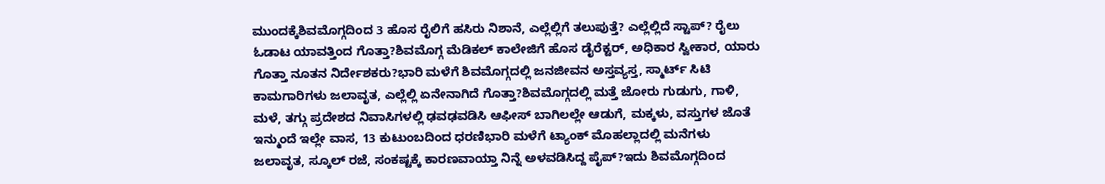ಮುಂದಕ್ಕೆಶಿವಮೊಗ್ಗದಿಂದ 3 ಹೊಸ ರೈಲಿಗೆ ಹಸಿರು ನಿಶಾನೆ, ಎಲ್ಲೆಲ್ಲಿಗೆ ತಲುಪುತ್ತೆ? ಎಲ್ಲೆಲ್ಲಿದೆ ಸ್ಟಾಪ್? ರೈಲು ಓಡಾಟ ಯಾವತ್ತಿಂದ ಗೊತ್ತಾ?ಶಿವಮೊಗ್ಗ ಮೆಡಿಕಲ್ ಕಾಲೇಜಿಗೆ ಹೊಸ ಡೈರೆಕ್ಟರ್, ಅಧಿಕಾರ ಸ್ವೀಕಾರ, ಯಾರು ಗೊತ್ತಾ ನೂತನ ನಿರ್ದೇಶಕರು?ಭಾರಿ ಮಳೆಗೆ ಶಿವಮೊಗ್ಗದಲ್ಲಿ ಜನಜೀವನ ಅಸ್ತವ್ಯಸ್ತ, ಸ್ಮಾರ್ಟ್ ಸಿಟಿ ಕಾಮಗಾರಿಗಳು ಜಲಾವೃತ, ಎಲ್ಲೆಲ್ಲಿ ಏನೇನಾಗಿದೆ ಗೊತ್ತಾ?ಶಿವಮೊಗ್ಗದಲ್ಲಿ ಮತ್ತೆ ಜೋರು ಗುಡುಗು, ಗಾಳಿ, ಮಳೆ, ತಗ್ಗು ಪ್ರದೇಶದ ನಿವಾಸಿಗಳಲ್ಲಿ ಢವಢವಡಿಸಿ ಆಫೀಸ್ ಬಾಗಿಲಲ್ಲೇ ಆಡುಗೆ, ಮಕ್ಕಳು, ವಸ್ತುಗಳ ಜೊತೆ ಇನ್ಮುಂದೆ ಇಲ್ಲೇ ವಾಸ, 13 ಕುಟುಂಬದಿಂದ ಧರಣಿಭಾರಿ ಮಳೆಗೆ ಟ್ಯಾಂಕ್ ಮೊಹಲ್ಲಾದಲ್ಲಿ ಮನೆಗಳು ಜಲಾವೃತ, ಸ್ಕೂಲ್ ರಜೆ, ಸಂಕಷ್ಟಕ್ಕೆ ಕಾರಣವಾಯ್ತಾ ನಿನ್ನೆ ಅಳವಡಿಸಿದ್ದ ಪೈಪ್?ಇದು ಶಿವಮೊಗ್ಗದಿಂದ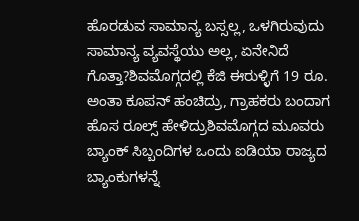ಹೊರಡುವ ಸಾಮಾನ್ಯ ಬಸ್ಸಲ್ಲ, ಒಳಗಿರುವುದು ಸಾಮಾನ್ಯ ವ್ಯವಸ್ಥೆಯು ಅಲ್ಲ, ಏನೇನಿದೆ ಗೊತ್ತಾ?ಶಿವಮೊಗ್ಗದಲ್ಲಿ ಕೆಜಿ ಈರುಳ್ಳಿಗೆ 19 ರೂ. ಅಂತಾ ಕೂಪನ್ ಹಂಚಿದ್ರು, ಗ್ರಾಹಕರು ಬಂದಾಗ ಹೊಸ ರೂಲ್ಸ್ ಹೇಳಿದ್ರುಶಿವಮೊಗ್ಗದ ಮೂವರು ಬ್ಯಾಂಕ್ ಸಿಬ್ಬಂದಿಗಳ ಒಂದು ಐಡಿಯಾ ರಾಜ್ಯದ ಬ್ಯಾಂಕುಗಳನ್ನೆ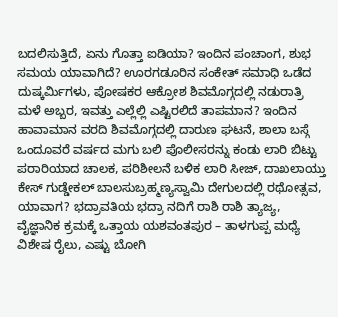ಬದಲಿಸುತ್ತಿದೆ, ಏನು ಗೊತ್ತಾ ಐಡಿಯಾ? ಇಂದಿನ ಪಂಚಾಂಗ, ಶುಭ ಸಮಯ ಯಾವಾಗಿದೆ? ಊರಗಡೂರಿನ ಸಂಕೇತ್ ಸಮಾಧಿ ಒಡೆದ ದುಷ್ಕರ್ಮಿಗಳು, ಪೋಷಕರ ಆಕ್ರೋಶ ಶಿವಮೊಗ್ಗದಲ್ಲಿ ನಡುರಾತ್ರಿ ಮಳೆ ಅಬ್ಬರ, ಇವತ್ತು ಎಲ್ಲೆಲ್ಲಿ ಎಷ್ಟಿರಲಿದೆ ತಾಪಮಾನ? ಇಂದಿನ ಹಾವಾಮಾನ ವರದಿ ಶಿವಮೊಗ್ಗದಲ್ಲಿ ದಾರುಣ ಘಟನೆ, ಶಾಲಾ ಬಸ್ಗೆ ಒಂದೂವರೆ ವರ್ಷದ ಮಗು ಬಲಿ ಪೊಲೀಸರನ್ನು ಕಂಡು ಲಾರಿ ಬಿಟ್ಟು ಪರಾರಿಯಾದ ಚಾಲಕ, ಪರಿಶೀಲನೆ ಬಳಿಕ ಲಾರಿ ಸೀಜ್, ದಾಖಲಾಯ್ತು ಕೇಸ್ ಗುಡ್ಡೇಕಲ್ ಬಾಲಸುಬ್ರಹ್ಮಣ್ಯಸ್ವಾಮಿ ದೇಗುಲದಲ್ಲಿ ರಥೋತ್ಸವ, ಯಾವಾಗ? ಭದ್ರಾವತಿಯ ಭದ್ರಾ ನದಿಗೆ ರಾಶಿ ರಾಶಿ ತ್ಯಾಜ್ಯ, ವೈಜ್ಞಾನಿಕ ಕ್ರಮಕ್ಕೆ ಒತ್ತಾಯ ಯಶವಂತಪುರ – ತಾಳಗುಪ್ಪ ಮಧ್ಯೆ ವಿಶೇಷ ರೈಲು, ಎಷ್ಟು ಬೋಗಿ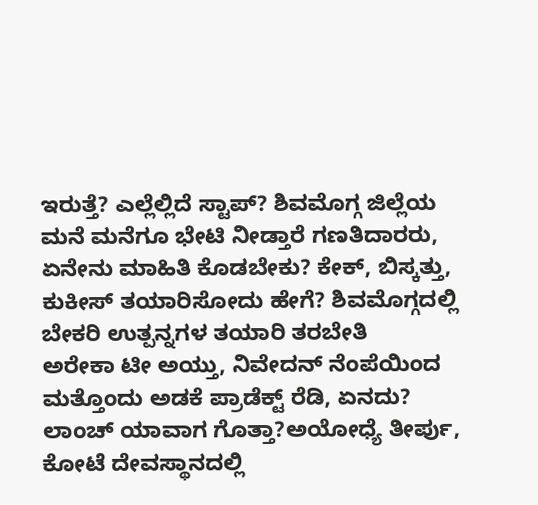ಇರುತ್ತೆ? ಎಲ್ಲೆಲ್ಲಿದೆ ಸ್ಟಾಪ್? ಶಿವಮೊಗ್ಗ ಜಿಲ್ಲೆಯ ಮನೆ ಮನೆಗೂ ಭೇಟಿ ನೀಡ್ತಾರೆ ಗಣತಿದಾರರು, ಏನೇನು ಮಾಹಿತಿ ಕೊಡಬೇಕು? ಕೇಕ್, ಬಿಸ್ಕತ್ತು, ಕುಕೀಸ್ ತಯಾರಿಸೋದು ಹೇಗೆ? ಶಿವಮೊಗ್ಗದಲ್ಲಿ ಬೇಕರಿ ಉತ್ಪನ್ನಗಳ ತಯಾರಿ ತರಬೇತಿ
ಅರೇಕಾ ಟೀ ಅಯ್ತು, ನಿವೇದನ್ ನೆಂಪೆಯಿಂದ ಮತ್ತೊಂದು ಅಡಕೆ ಪ್ರಾಡೆಕ್ಟ್ ರೆಡಿ, ಏನದು? ಲಾಂಚ್ ಯಾವಾಗ ಗೊತ್ತಾ?ಅಯೋಧ್ಯೆ ತೀರ್ಪು, ಕೋಟೆ ದೇವಸ್ಥಾನದಲ್ಲಿ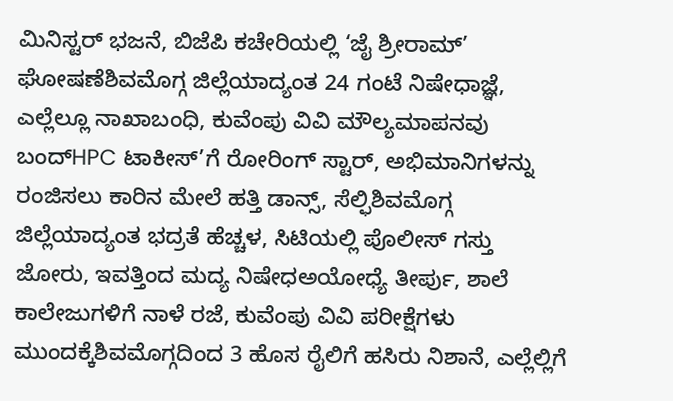ಮಿನಿಸ್ಟರ್ ಭಜನೆ, ಬಿಜೆಪಿ ಕಚೇರಿಯಲ್ಲಿ ‘ಜೈ ಶ್ರೀರಾಮ್’ ಘೋಷಣೆಶಿವಮೊಗ್ಗ ಜಿಲ್ಲೆಯಾದ್ಯಂತ 24 ಗಂಟೆ ನಿಷೇಧಾಜ್ಞೆ, ಎಲ್ಲೆಲ್ಲೂ ನಾಖಾಬಂಧಿ, ಕುವೆಂಪು ವಿವಿ ಮೌಲ್ಯಮಾಪನವು ಬಂದ್HPC ಟಾಕೀಸ್’ಗೆ ರೋರಿಂಗ್ ಸ್ಟಾರ್, ಅಭಿಮಾನಿಗಳನ್ನು ರಂಜಿಸಲು ಕಾರಿನ ಮೇಲೆ ಹತ್ತಿ ಡಾನ್ಸ್, ಸೆಲ್ಫಿಶಿವಮೊಗ್ಗ ಜಿಲ್ಲೆಯಾದ್ಯಂತ ಭದ್ರತೆ ಹೆಚ್ಚಳ, ಸಿಟಿಯಲ್ಲಿ ಪೊಲೀಸ್ ಗಸ್ತು ಜೋರು, ಇವತ್ತಿಂದ ಮದ್ಯ ನಿಷೇಧಅಯೋಧ್ಯೆ ತೀರ್ಪು, ಶಾಲೆ ಕಾಲೇಜುಗಳಿಗೆ ನಾಳೆ ರಜೆ, ಕುವೆಂಪು ವಿವಿ ಪರೀಕ್ಷೆಗಳು ಮುಂದಕ್ಕೆಶಿವಮೊಗ್ಗದಿಂದ 3 ಹೊಸ ರೈಲಿಗೆ ಹಸಿರು ನಿಶಾನೆ, ಎಲ್ಲೆಲ್ಲಿಗೆ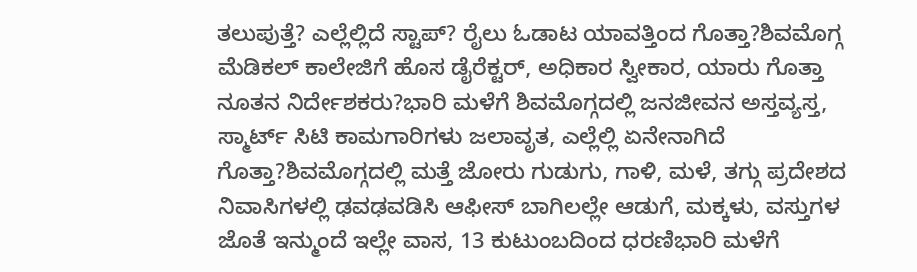ತಲುಪುತ್ತೆ? ಎಲ್ಲೆಲ್ಲಿದೆ ಸ್ಟಾಪ್? ರೈಲು ಓಡಾಟ ಯಾವತ್ತಿಂದ ಗೊತ್ತಾ?ಶಿವಮೊಗ್ಗ ಮೆಡಿಕಲ್ ಕಾಲೇಜಿಗೆ ಹೊಸ ಡೈರೆಕ್ಟರ್, ಅಧಿಕಾರ ಸ್ವೀಕಾರ, ಯಾರು ಗೊತ್ತಾ ನೂತನ ನಿರ್ದೇಶಕರು?ಭಾರಿ ಮಳೆಗೆ ಶಿವಮೊಗ್ಗದಲ್ಲಿ ಜನಜೀವನ ಅಸ್ತವ್ಯಸ್ತ, ಸ್ಮಾರ್ಟ್ ಸಿಟಿ ಕಾಮಗಾರಿಗಳು ಜಲಾವೃತ, ಎಲ್ಲೆಲ್ಲಿ ಏನೇನಾಗಿದೆ ಗೊತ್ತಾ?ಶಿವಮೊಗ್ಗದಲ್ಲಿ ಮತ್ತೆ ಜೋರು ಗುಡುಗು, ಗಾಳಿ, ಮಳೆ, ತಗ್ಗು ಪ್ರದೇಶದ ನಿವಾಸಿಗಳಲ್ಲಿ ಢವಢವಡಿಸಿ ಆಫೀಸ್ ಬಾಗಿಲಲ್ಲೇ ಆಡುಗೆ, ಮಕ್ಕಳು, ವಸ್ತುಗಳ ಜೊತೆ ಇನ್ಮುಂದೆ ಇಲ್ಲೇ ವಾಸ, 13 ಕುಟುಂಬದಿಂದ ಧರಣಿಭಾರಿ ಮಳೆಗೆ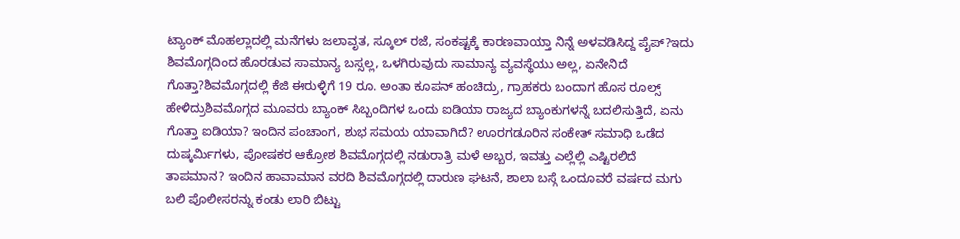ಟ್ಯಾಂಕ್ ಮೊಹಲ್ಲಾದಲ್ಲಿ ಮನೆಗಳು ಜಲಾವೃತ, ಸ್ಕೂಲ್ ರಜೆ, ಸಂಕಷ್ಟಕ್ಕೆ ಕಾರಣವಾಯ್ತಾ ನಿನ್ನೆ ಅಳವಡಿಸಿದ್ದ ಪೈಪ್?ಇದು ಶಿವಮೊಗ್ಗದಿಂದ ಹೊರಡುವ ಸಾಮಾನ್ಯ ಬಸ್ಸಲ್ಲ, ಒಳಗಿರುವುದು ಸಾಮಾನ್ಯ ವ್ಯವಸ್ಥೆಯು ಅಲ್ಲ, ಏನೇನಿದೆ ಗೊತ್ತಾ?ಶಿವಮೊಗ್ಗದಲ್ಲಿ ಕೆಜಿ ಈರುಳ್ಳಿಗೆ 19 ರೂ. ಅಂತಾ ಕೂಪನ್ ಹಂಚಿದ್ರು, ಗ್ರಾಹಕರು ಬಂದಾಗ ಹೊಸ ರೂಲ್ಸ್ ಹೇಳಿದ್ರುಶಿವಮೊಗ್ಗದ ಮೂವರು ಬ್ಯಾಂಕ್ ಸಿಬ್ಬಂದಿಗಳ ಒಂದು ಐಡಿಯಾ ರಾಜ್ಯದ ಬ್ಯಾಂಕುಗಳನ್ನೆ ಬದಲಿಸುತ್ತಿದೆ, ಏನು ಗೊತ್ತಾ ಐಡಿಯಾ? ಇಂದಿನ ಪಂಚಾಂಗ, ಶುಭ ಸಮಯ ಯಾವಾಗಿದೆ? ಊರಗಡೂರಿನ ಸಂಕೇತ್ ಸಮಾಧಿ ಒಡೆದ ದುಷ್ಕರ್ಮಿಗಳು, ಪೋಷಕರ ಆಕ್ರೋಶ ಶಿವಮೊಗ್ಗದಲ್ಲಿ ನಡುರಾತ್ರಿ ಮಳೆ ಅಬ್ಬರ, ಇವತ್ತು ಎಲ್ಲೆಲ್ಲಿ ಎಷ್ಟಿರಲಿದೆ ತಾಪಮಾನ? ಇಂದಿನ ಹಾವಾಮಾನ ವರದಿ ಶಿವಮೊಗ್ಗದಲ್ಲಿ ದಾರುಣ ಘಟನೆ, ಶಾಲಾ ಬಸ್ಗೆ ಒಂದೂವರೆ ವರ್ಷದ ಮಗು ಬಲಿ ಪೊಲೀಸರನ್ನು ಕಂಡು ಲಾರಿ ಬಿಟ್ಟು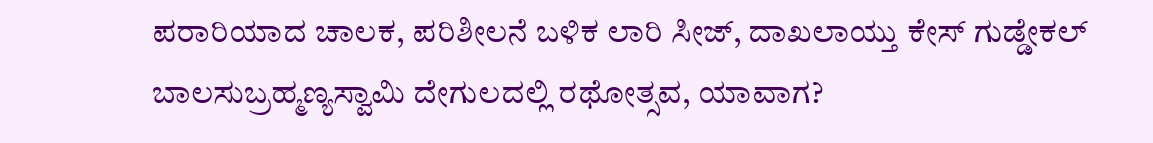ಪರಾರಿಯಾದ ಚಾಲಕ, ಪರಿಶೀಲನೆ ಬಳಿಕ ಲಾರಿ ಸೀಜ್, ದಾಖಲಾಯ್ತು ಕೇಸ್ ಗುಡ್ಡೇಕಲ್ ಬಾಲಸುಬ್ರಹ್ಮಣ್ಯಸ್ವಾಮಿ ದೇಗುಲದಲ್ಲಿ ರಥೋತ್ಸವ, ಯಾವಾಗ?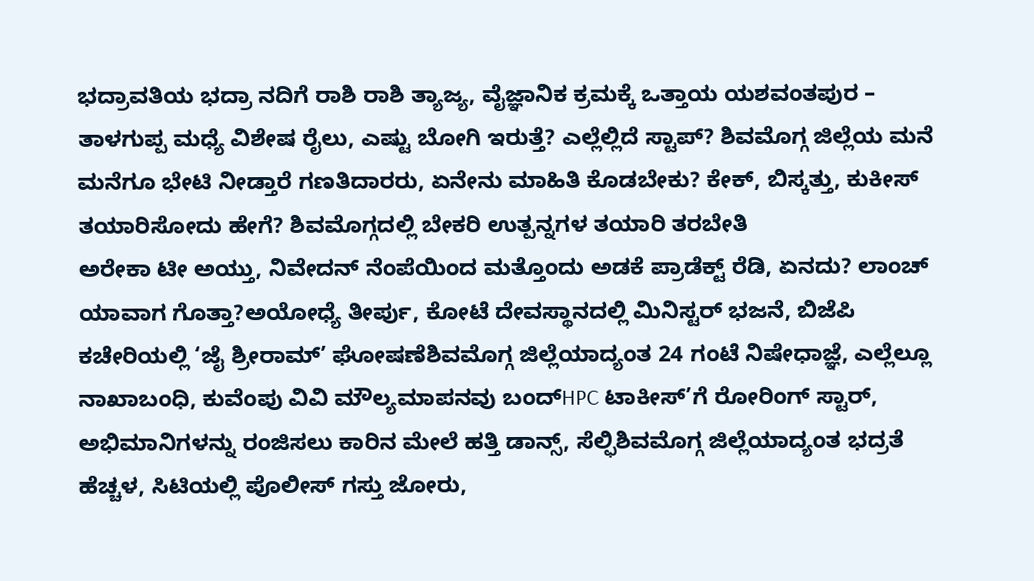ಭದ್ರಾವತಿಯ ಭದ್ರಾ ನದಿಗೆ ರಾಶಿ ರಾಶಿ ತ್ಯಾಜ್ಯ, ವೈಜ್ಞಾನಿಕ ಕ್ರಮಕ್ಕೆ ಒತ್ತಾಯ ಯಶವಂತಪುರ – ತಾಳಗುಪ್ಪ ಮಧ್ಯೆ ವಿಶೇಷ ರೈಲು, ಎಷ್ಟು ಬೋಗಿ ಇರುತ್ತೆ? ಎಲ್ಲೆಲ್ಲಿದೆ ಸ್ಟಾಪ್? ಶಿವಮೊಗ್ಗ ಜಿಲ್ಲೆಯ ಮನೆ ಮನೆಗೂ ಭೇಟಿ ನೀಡ್ತಾರೆ ಗಣತಿದಾರರು, ಏನೇನು ಮಾಹಿತಿ ಕೊಡಬೇಕು? ಕೇಕ್, ಬಿಸ್ಕತ್ತು, ಕುಕೀಸ್ ತಯಾರಿಸೋದು ಹೇಗೆ? ಶಿವಮೊಗ್ಗದಲ್ಲಿ ಬೇಕರಿ ಉತ್ಪನ್ನಗಳ ತಯಾರಿ ತರಬೇತಿ
ಅರೇಕಾ ಟೀ ಅಯ್ತು, ನಿವೇದನ್ ನೆಂಪೆಯಿಂದ ಮತ್ತೊಂದು ಅಡಕೆ ಪ್ರಾಡೆಕ್ಟ್ ರೆಡಿ, ಏನದು? ಲಾಂಚ್ ಯಾವಾಗ ಗೊತ್ತಾ?ಅಯೋಧ್ಯೆ ತೀರ್ಪು, ಕೋಟೆ ದೇವಸ್ಥಾನದಲ್ಲಿ ಮಿನಿಸ್ಟರ್ ಭಜನೆ, ಬಿಜೆಪಿ ಕಚೇರಿಯಲ್ಲಿ ‘ಜೈ ಶ್ರೀರಾಮ್’ ಘೋಷಣೆಶಿವಮೊಗ್ಗ ಜಿಲ್ಲೆಯಾದ್ಯಂತ 24 ಗಂಟೆ ನಿಷೇಧಾಜ್ಞೆ, ಎಲ್ಲೆಲ್ಲೂ ನಾಖಾಬಂಧಿ, ಕುವೆಂಪು ವಿವಿ ಮೌಲ್ಯಮಾಪನವು ಬಂದ್HPC ಟಾಕೀಸ್’ಗೆ ರೋರಿಂಗ್ ಸ್ಟಾರ್, ಅಭಿಮಾನಿಗಳನ್ನು ರಂಜಿಸಲು ಕಾರಿನ ಮೇಲೆ ಹತ್ತಿ ಡಾನ್ಸ್, ಸೆಲ್ಫಿಶಿವಮೊಗ್ಗ ಜಿಲ್ಲೆಯಾದ್ಯಂತ ಭದ್ರತೆ ಹೆಚ್ಚಳ, ಸಿಟಿಯಲ್ಲಿ ಪೊಲೀಸ್ ಗಸ್ತು ಜೋರು,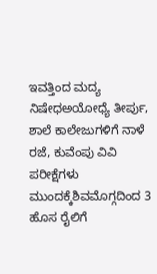ಇವತ್ತಿಂದ ಮದ್ಯ ನಿಷೇಧಅಯೋಧ್ಯೆ ತೀರ್ಪು, ಶಾಲೆ ಕಾಲೇಜುಗಳಿಗೆ ನಾಳೆ ರಜೆ, ಕುವೆಂಪು ವಿವಿ ಪರೀಕ್ಷೆಗಳು ಮುಂದಕ್ಕೆಶಿವಮೊಗ್ಗದಿಂದ 3 ಹೊಸ ರೈಲಿಗೆ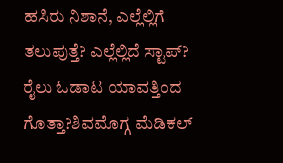ಹಸಿರು ನಿಶಾನೆ, ಎಲ್ಲೆಲ್ಲಿಗೆ ತಲುಪುತ್ತೆ? ಎಲ್ಲೆಲ್ಲಿದೆ ಸ್ಟಾಪ್? ರೈಲು ಓಡಾಟ ಯಾವತ್ತಿಂದ ಗೊತ್ತಾ?ಶಿವಮೊಗ್ಗ ಮೆಡಿಕಲ್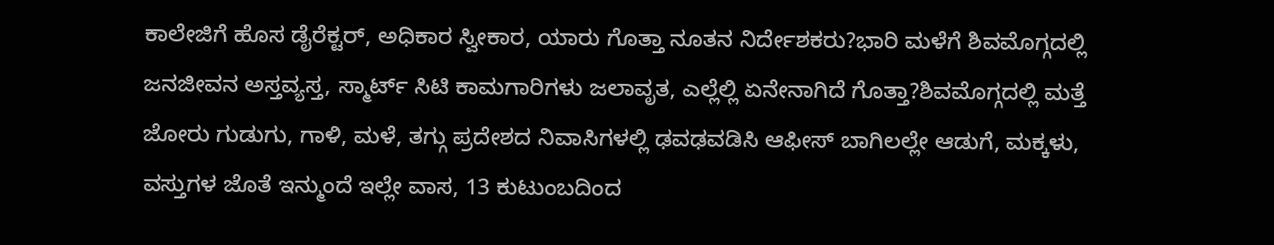ಕಾಲೇಜಿಗೆ ಹೊಸ ಡೈರೆಕ್ಟರ್, ಅಧಿಕಾರ ಸ್ವೀಕಾರ, ಯಾರು ಗೊತ್ತಾ ನೂತನ ನಿರ್ದೇಶಕರು?ಭಾರಿ ಮಳೆಗೆ ಶಿವಮೊಗ್ಗದಲ್ಲಿ ಜನಜೀವನ ಅಸ್ತವ್ಯಸ್ತ, ಸ್ಮಾರ್ಟ್ ಸಿಟಿ ಕಾಮಗಾರಿಗಳು ಜಲಾವೃತ, ಎಲ್ಲೆಲ್ಲಿ ಏನೇನಾಗಿದೆ ಗೊತ್ತಾ?ಶಿವಮೊಗ್ಗದಲ್ಲಿ ಮತ್ತೆ ಜೋರು ಗುಡುಗು, ಗಾಳಿ, ಮಳೆ, ತಗ್ಗು ಪ್ರದೇಶದ ನಿವಾಸಿಗಳಲ್ಲಿ ಢವಢವಡಿಸಿ ಆಫೀಸ್ ಬಾಗಿಲಲ್ಲೇ ಆಡುಗೆ, ಮಕ್ಕಳು, ವಸ್ತುಗಳ ಜೊತೆ ಇನ್ಮುಂದೆ ಇಲ್ಲೇ ವಾಸ, 13 ಕುಟುಂಬದಿಂದ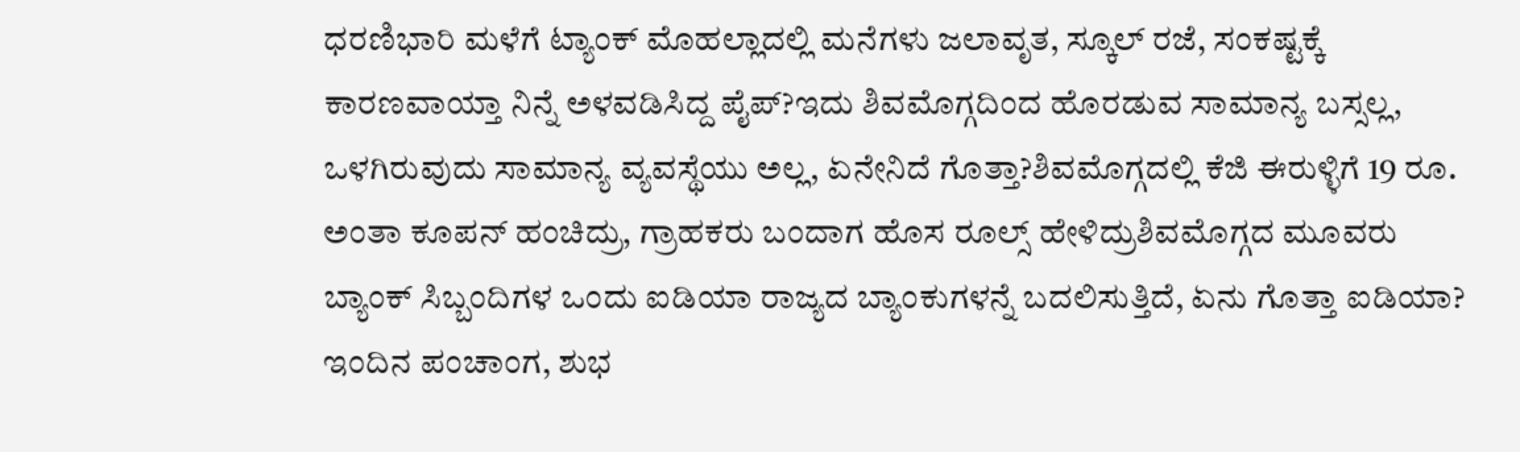ಧರಣಿಭಾರಿ ಮಳೆಗೆ ಟ್ಯಾಂಕ್ ಮೊಹಲ್ಲಾದಲ್ಲಿ ಮನೆಗಳು ಜಲಾವೃತ, ಸ್ಕೂಲ್ ರಜೆ, ಸಂಕಷ್ಟಕ್ಕೆ ಕಾರಣವಾಯ್ತಾ ನಿನ್ನೆ ಅಳವಡಿಸಿದ್ದ ಪೈಪ್?ಇದು ಶಿವಮೊಗ್ಗದಿಂದ ಹೊರಡುವ ಸಾಮಾನ್ಯ ಬಸ್ಸಲ್ಲ, ಒಳಗಿರುವುದು ಸಾಮಾನ್ಯ ವ್ಯವಸ್ಥೆಯು ಅಲ್ಲ, ಏನೇನಿದೆ ಗೊತ್ತಾ?ಶಿವಮೊಗ್ಗದಲ್ಲಿ ಕೆಜಿ ಈರುಳ್ಳಿಗೆ 19 ರೂ. ಅಂತಾ ಕೂಪನ್ ಹಂಚಿದ್ರು, ಗ್ರಾಹಕರು ಬಂದಾಗ ಹೊಸ ರೂಲ್ಸ್ ಹೇಳಿದ್ರುಶಿವಮೊಗ್ಗದ ಮೂವರು ಬ್ಯಾಂಕ್ ಸಿಬ್ಬಂದಿಗಳ ಒಂದು ಐಡಿಯಾ ರಾಜ್ಯದ ಬ್ಯಾಂಕುಗಳನ್ನೆ ಬದಲಿಸುತ್ತಿದೆ, ಏನು ಗೊತ್ತಾ ಐಡಿಯಾ? ಇಂದಿನ ಪಂಚಾಂಗ, ಶುಭ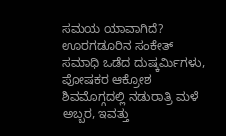ಸಮಯ ಯಾವಾಗಿದೆ? ಊರಗಡೂರಿನ ಸಂಕೇತ್ ಸಮಾಧಿ ಒಡೆದ ದುಷ್ಕರ್ಮಿಗಳು, ಪೋಷಕರ ಆಕ್ರೋಶ ಶಿವಮೊಗ್ಗದಲ್ಲಿ ನಡುರಾತ್ರಿ ಮಳೆ ಅಬ್ಬರ, ಇವತ್ತು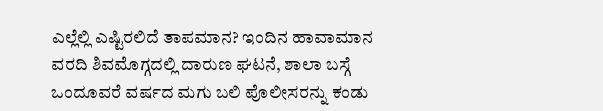ಎಲ್ಲೆಲ್ಲಿ ಎಷ್ಟಿರಲಿದೆ ತಾಪಮಾನ? ಇಂದಿನ ಹಾವಾಮಾನ ವರದಿ ಶಿವಮೊಗ್ಗದಲ್ಲಿ ದಾರುಣ ಘಟನೆ, ಶಾಲಾ ಬಸ್ಗೆ ಒಂದೂವರೆ ವರ್ಷದ ಮಗು ಬಲಿ ಪೊಲೀಸರನ್ನು ಕಂಡು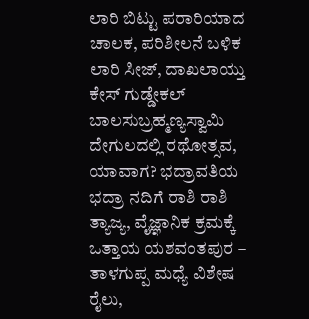ಲಾರಿ ಬಿಟ್ಟು ಪರಾರಿಯಾದ ಚಾಲಕ, ಪರಿಶೀಲನೆ ಬಳಿಕ ಲಾರಿ ಸೀಜ್, ದಾಖಲಾಯ್ತು ಕೇಸ್ ಗುಡ್ಡೇಕಲ್ ಬಾಲಸುಬ್ರಹ್ಮಣ್ಯಸ್ವಾಮಿ ದೇಗುಲದಲ್ಲಿ ರಥೋತ್ಸವ, ಯಾವಾಗ? ಭದ್ರಾವತಿಯ ಭದ್ರಾ ನದಿಗೆ ರಾಶಿ ರಾಶಿ ತ್ಯಾಜ್ಯ, ವೈಜ್ಞಾನಿಕ ಕ್ರಮಕ್ಕೆ ಒತ್ತಾಯ ಯಶವಂತಪುರ – ತಾಳಗುಪ್ಪ ಮಧ್ಯೆ ವಿಶೇಷ ರೈಲು,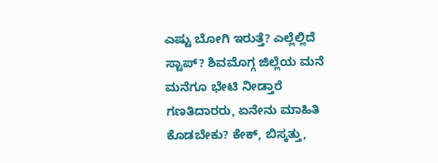ಎಷ್ಟು ಬೋಗಿ ಇರುತ್ತೆ? ಎಲ್ಲೆಲ್ಲಿದೆ ಸ್ಟಾಪ್? ಶಿವಮೊಗ್ಗ ಜಿಲ್ಲೆಯ ಮನೆ ಮನೆಗೂ ಭೇಟಿ ನೀಡ್ತಾರೆ ಗಣತಿದಾರರು, ಏನೇನು ಮಾಹಿತಿ ಕೊಡಬೇಕು? ಕೇಕ್, ಬಿಸ್ಕತ್ತು,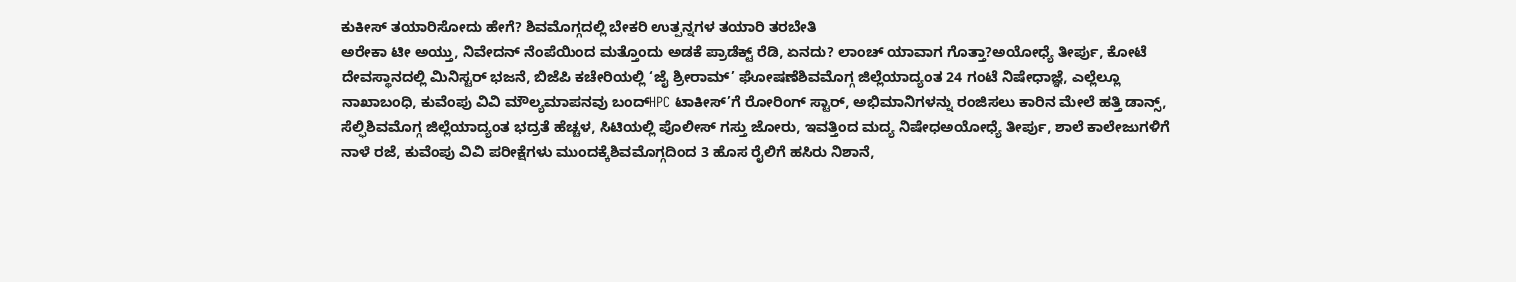ಕುಕೀಸ್ ತಯಾರಿಸೋದು ಹೇಗೆ? ಶಿವಮೊಗ್ಗದಲ್ಲಿ ಬೇಕರಿ ಉತ್ಪನ್ನಗಳ ತಯಾರಿ ತರಬೇತಿ
ಅರೇಕಾ ಟೀ ಅಯ್ತು, ನಿವೇದನ್ ನೆಂಪೆಯಿಂದ ಮತ್ತೊಂದು ಅಡಕೆ ಪ್ರಾಡೆಕ್ಟ್ ರೆಡಿ, ಏನದು? ಲಾಂಚ್ ಯಾವಾಗ ಗೊತ್ತಾ?ಅಯೋಧ್ಯೆ ತೀರ್ಪು, ಕೋಟೆ ದೇವಸ್ಥಾನದಲ್ಲಿ ಮಿನಿಸ್ಟರ್ ಭಜನೆ, ಬಿಜೆಪಿ ಕಚೇರಿಯಲ್ಲಿ ‘ಜೈ ಶ್ರೀರಾಮ್’ ಘೋಷಣೆಶಿವಮೊಗ್ಗ ಜಿಲ್ಲೆಯಾದ್ಯಂತ 24 ಗಂಟೆ ನಿಷೇಧಾಜ್ಞೆ, ಎಲ್ಲೆಲ್ಲೂ ನಾಖಾಬಂಧಿ, ಕುವೆಂಪು ವಿವಿ ಮೌಲ್ಯಮಾಪನವು ಬಂದ್HPC ಟಾಕೀಸ್’ಗೆ ರೋರಿಂಗ್ ಸ್ಟಾರ್, ಅಭಿಮಾನಿಗಳನ್ನು ರಂಜಿಸಲು ಕಾರಿನ ಮೇಲೆ ಹತ್ತಿ ಡಾನ್ಸ್, ಸೆಲ್ಫಿಶಿವಮೊಗ್ಗ ಜಿಲ್ಲೆಯಾದ್ಯಂತ ಭದ್ರತೆ ಹೆಚ್ಚಳ, ಸಿಟಿಯಲ್ಲಿ ಪೊಲೀಸ್ ಗಸ್ತು ಜೋರು, ಇವತ್ತಿಂದ ಮದ್ಯ ನಿಷೇಧಅಯೋಧ್ಯೆ ತೀರ್ಪು, ಶಾಲೆ ಕಾಲೇಜುಗಳಿಗೆ ನಾಳೆ ರಜೆ, ಕುವೆಂಪು ವಿವಿ ಪರೀಕ್ಷೆಗಳು ಮುಂದಕ್ಕೆಶಿವಮೊಗ್ಗದಿಂದ 3 ಹೊಸ ರೈಲಿಗೆ ಹಸಿರು ನಿಶಾನೆ,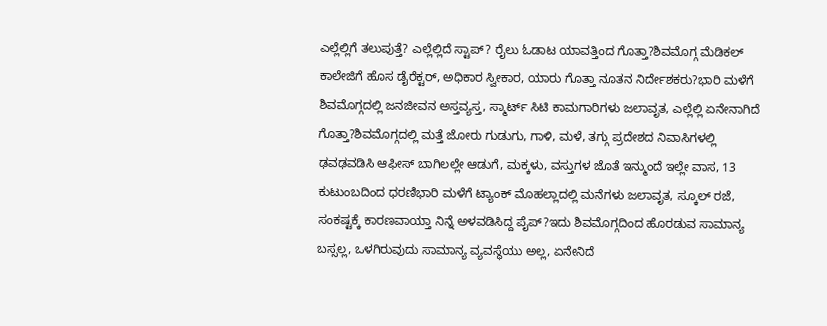ಎಲ್ಲೆಲ್ಲಿಗೆ ತಲುಪುತ್ತೆ? ಎಲ್ಲೆಲ್ಲಿದೆ ಸ್ಟಾಪ್? ರೈಲು ಓಡಾಟ ಯಾವತ್ತಿಂದ ಗೊತ್ತಾ?ಶಿವಮೊಗ್ಗ ಮೆಡಿಕಲ್ ಕಾಲೇಜಿಗೆ ಹೊಸ ಡೈರೆಕ್ಟರ್, ಅಧಿಕಾರ ಸ್ವೀಕಾರ, ಯಾರು ಗೊತ್ತಾ ನೂತನ ನಿರ್ದೇಶಕರು?ಭಾರಿ ಮಳೆಗೆ ಶಿವಮೊಗ್ಗದಲ್ಲಿ ಜನಜೀವನ ಅಸ್ತವ್ಯಸ್ತ, ಸ್ಮಾರ್ಟ್ ಸಿಟಿ ಕಾಮಗಾರಿಗಳು ಜಲಾವೃತ, ಎಲ್ಲೆಲ್ಲಿ ಏನೇನಾಗಿದೆ ಗೊತ್ತಾ?ಶಿವಮೊಗ್ಗದಲ್ಲಿ ಮತ್ತೆ ಜೋರು ಗುಡುಗು, ಗಾಳಿ, ಮಳೆ, ತಗ್ಗು ಪ್ರದೇಶದ ನಿವಾಸಿಗಳಲ್ಲಿ ಢವಢವಡಿಸಿ ಆಫೀಸ್ ಬಾಗಿಲಲ್ಲೇ ಆಡುಗೆ, ಮಕ್ಕಳು, ವಸ್ತುಗಳ ಜೊತೆ ಇನ್ಮುಂದೆ ಇಲ್ಲೇ ವಾಸ, 13 ಕುಟುಂಬದಿಂದ ಧರಣಿಭಾರಿ ಮಳೆಗೆ ಟ್ಯಾಂಕ್ ಮೊಹಲ್ಲಾದಲ್ಲಿ ಮನೆಗಳು ಜಲಾವೃತ, ಸ್ಕೂಲ್ ರಜೆ, ಸಂಕಷ್ಟಕ್ಕೆ ಕಾರಣವಾಯ್ತಾ ನಿನ್ನೆ ಅಳವಡಿಸಿದ್ದ ಪೈಪ್?ಇದು ಶಿವಮೊಗ್ಗದಿಂದ ಹೊರಡುವ ಸಾಮಾನ್ಯ ಬಸ್ಸಲ್ಲ, ಒಳಗಿರುವುದು ಸಾಮಾನ್ಯ ವ್ಯವಸ್ಥೆಯು ಅಲ್ಲ, ಏನೇನಿದೆ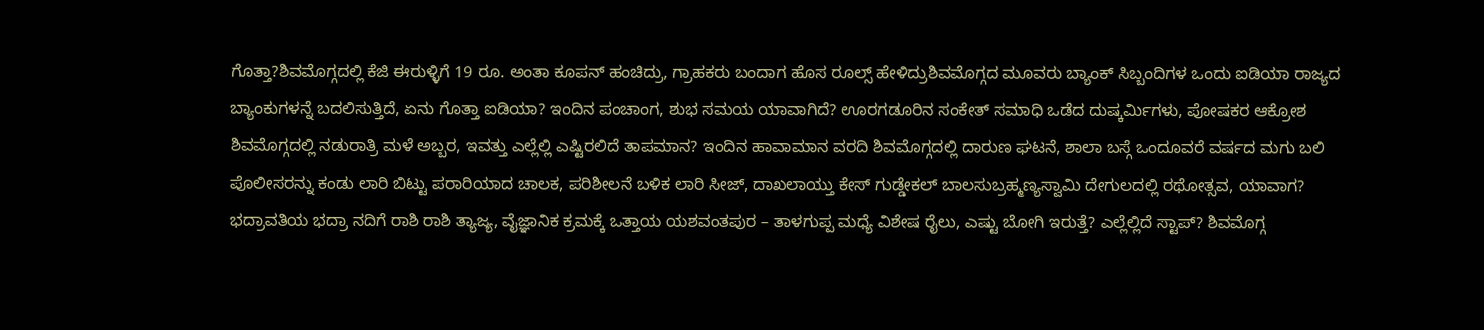ಗೊತ್ತಾ?ಶಿವಮೊಗ್ಗದಲ್ಲಿ ಕೆಜಿ ಈರುಳ್ಳಿಗೆ 19 ರೂ. ಅಂತಾ ಕೂಪನ್ ಹಂಚಿದ್ರು, ಗ್ರಾಹಕರು ಬಂದಾಗ ಹೊಸ ರೂಲ್ಸ್ ಹೇಳಿದ್ರುಶಿವಮೊಗ್ಗದ ಮೂವರು ಬ್ಯಾಂಕ್ ಸಿಬ್ಬಂದಿಗಳ ಒಂದು ಐಡಿಯಾ ರಾಜ್ಯದ ಬ್ಯಾಂಕುಗಳನ್ನೆ ಬದಲಿಸುತ್ತಿದೆ, ಏನು ಗೊತ್ತಾ ಐಡಿಯಾ? ಇಂದಿನ ಪಂಚಾಂಗ, ಶುಭ ಸಮಯ ಯಾವಾಗಿದೆ? ಊರಗಡೂರಿನ ಸಂಕೇತ್ ಸಮಾಧಿ ಒಡೆದ ದುಷ್ಕರ್ಮಿಗಳು, ಪೋಷಕರ ಆಕ್ರೋಶ ಶಿವಮೊಗ್ಗದಲ್ಲಿ ನಡುರಾತ್ರಿ ಮಳೆ ಅಬ್ಬರ, ಇವತ್ತು ಎಲ್ಲೆಲ್ಲಿ ಎಷ್ಟಿರಲಿದೆ ತಾಪಮಾನ? ಇಂದಿನ ಹಾವಾಮಾನ ವರದಿ ಶಿವಮೊಗ್ಗದಲ್ಲಿ ದಾರುಣ ಘಟನೆ, ಶಾಲಾ ಬಸ್ಗೆ ಒಂದೂವರೆ ವರ್ಷದ ಮಗು ಬಲಿ ಪೊಲೀಸರನ್ನು ಕಂಡು ಲಾರಿ ಬಿಟ್ಟು ಪರಾರಿಯಾದ ಚಾಲಕ, ಪರಿಶೀಲನೆ ಬಳಿಕ ಲಾರಿ ಸೀಜ್, ದಾಖಲಾಯ್ತು ಕೇಸ್ ಗುಡ್ಡೇಕಲ್ ಬಾಲಸುಬ್ರಹ್ಮಣ್ಯಸ್ವಾಮಿ ದೇಗುಲದಲ್ಲಿ ರಥೋತ್ಸವ, ಯಾವಾಗ? ಭದ್ರಾವತಿಯ ಭದ್ರಾ ನದಿಗೆ ರಾಶಿ ರಾಶಿ ತ್ಯಾಜ್ಯ, ವೈಜ್ಞಾನಿಕ ಕ್ರಮಕ್ಕೆ ಒತ್ತಾಯ ಯಶವಂತಪುರ – ತಾಳಗುಪ್ಪ ಮಧ್ಯೆ ವಿಶೇಷ ರೈಲು, ಎಷ್ಟು ಬೋಗಿ ಇರುತ್ತೆ? ಎಲ್ಲೆಲ್ಲಿದೆ ಸ್ಟಾಪ್? ಶಿವಮೊಗ್ಗ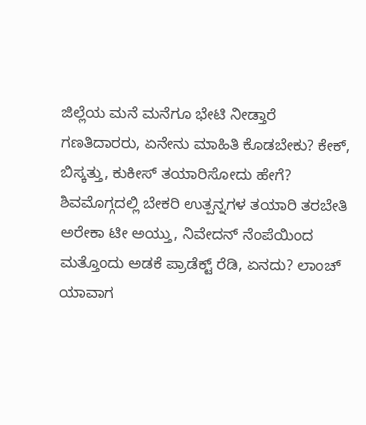ಜಿಲ್ಲೆಯ ಮನೆ ಮನೆಗೂ ಭೇಟಿ ನೀಡ್ತಾರೆ ಗಣತಿದಾರರು, ಏನೇನು ಮಾಹಿತಿ ಕೊಡಬೇಕು? ಕೇಕ್, ಬಿಸ್ಕತ್ತು, ಕುಕೀಸ್ ತಯಾರಿಸೋದು ಹೇಗೆ? ಶಿವಮೊಗ್ಗದಲ್ಲಿ ಬೇಕರಿ ಉತ್ಪನ್ನಗಳ ತಯಾರಿ ತರಬೇತಿ
ಅರೇಕಾ ಟೀ ಅಯ್ತು, ನಿವೇದನ್ ನೆಂಪೆಯಿಂದ ಮತ್ತೊಂದು ಅಡಕೆ ಪ್ರಾಡೆಕ್ಟ್ ರೆಡಿ, ಏನದು? ಲಾಂಚ್ ಯಾವಾಗ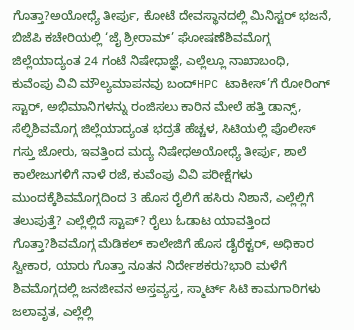ಗೊತ್ತಾ?ಅಯೋಧ್ಯೆ ತೀರ್ಪು, ಕೋಟೆ ದೇವಸ್ಥಾನದಲ್ಲಿ ಮಿನಿಸ್ಟರ್ ಭಜನೆ, ಬಿಜೆಪಿ ಕಚೇರಿಯಲ್ಲಿ ‘ಜೈ ಶ್ರೀರಾಮ್’ ಘೋಷಣೆಶಿವಮೊಗ್ಗ ಜಿಲ್ಲೆಯಾದ್ಯಂತ 24 ಗಂಟೆ ನಿಷೇಧಾಜ್ಞೆ, ಎಲ್ಲೆಲ್ಲೂ ನಾಖಾಬಂಧಿ, ಕುವೆಂಪು ವಿವಿ ಮೌಲ್ಯಮಾಪನವು ಬಂದ್HPC ಟಾಕೀಸ್’ಗೆ ರೋರಿಂಗ್ ಸ್ಟಾರ್, ಅಭಿಮಾನಿಗಳನ್ನು ರಂಜಿಸಲು ಕಾರಿನ ಮೇಲೆ ಹತ್ತಿ ಡಾನ್ಸ್, ಸೆಲ್ಫಿಶಿವಮೊಗ್ಗ ಜಿಲ್ಲೆಯಾದ್ಯಂತ ಭದ್ರತೆ ಹೆಚ್ಚಳ, ಸಿಟಿಯಲ್ಲಿ ಪೊಲೀಸ್ ಗಸ್ತು ಜೋರು, ಇವತ್ತಿಂದ ಮದ್ಯ ನಿಷೇಧಅಯೋಧ್ಯೆ ತೀರ್ಪು, ಶಾಲೆ ಕಾಲೇಜುಗಳಿಗೆ ನಾಳೆ ರಜೆ, ಕುವೆಂಪು ವಿವಿ ಪರೀಕ್ಷೆಗಳು ಮುಂದಕ್ಕೆಶಿವಮೊಗ್ಗದಿಂದ 3 ಹೊಸ ರೈಲಿಗೆ ಹಸಿರು ನಿಶಾನೆ, ಎಲ್ಲೆಲ್ಲಿಗೆ ತಲುಪುತ್ತೆ? ಎಲ್ಲೆಲ್ಲಿದೆ ಸ್ಟಾಪ್? ರೈಲು ಓಡಾಟ ಯಾವತ್ತಿಂದ ಗೊತ್ತಾ?ಶಿವಮೊಗ್ಗ ಮೆಡಿಕಲ್ ಕಾಲೇಜಿಗೆ ಹೊಸ ಡೈರೆಕ್ಟರ್, ಅಧಿಕಾರ ಸ್ವೀಕಾರ, ಯಾರು ಗೊತ್ತಾ ನೂತನ ನಿರ್ದೇಶಕರು?ಭಾರಿ ಮಳೆಗೆ ಶಿವಮೊಗ್ಗದಲ್ಲಿ ಜನಜೀವನ ಅಸ್ತವ್ಯಸ್ತ, ಸ್ಮಾರ್ಟ್ ಸಿಟಿ ಕಾಮಗಾರಿಗಳು ಜಲಾವೃತ, ಎಲ್ಲೆಲ್ಲಿ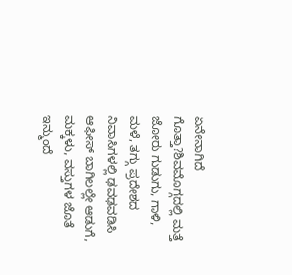ಏನೇನಾಗಿದೆ ಗೊತ್ತಾ?ಶಿವಮೊಗ್ಗದಲ್ಲಿ ಮತ್ತೆ ಜೋರು ಗುಡುಗು, ಗಾಳಿ, ಮಳೆ, ತಗ್ಗು ಪ್ರದೇಶದ ನಿವಾಸಿಗಳಲ್ಲಿ ಢವಢವಡಿಸಿ ಆಫೀಸ್ ಬಾಗಿಲಲ್ಲೇ ಆಡುಗೆ, ಮಕ್ಕಳು, ವಸ್ತುಗಳ ಜೊತೆ ಇನ್ಮುಂದೆ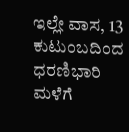ಇಲ್ಲೇ ವಾಸ, 13 ಕುಟುಂಬದಿಂದ ಧರಣಿಭಾರಿ ಮಳೆಗೆ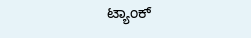ಟ್ಯಾಂಕ್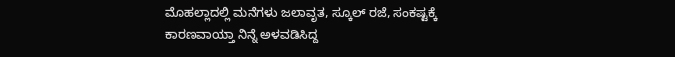ಮೊಹಲ್ಲಾದಲ್ಲಿ ಮನೆಗಳು ಜಲಾವೃತ, ಸ್ಕೂಲ್ ರಜೆ, ಸಂಕಷ್ಟಕ್ಕೆ ಕಾರಣವಾಯ್ತಾ ನಿನ್ನೆ ಅಳವಡಿಸಿದ್ದ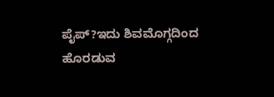ಪೈಪ್?ಇದು ಶಿವಮೊಗ್ಗದಿಂದ ಹೊರಡುವ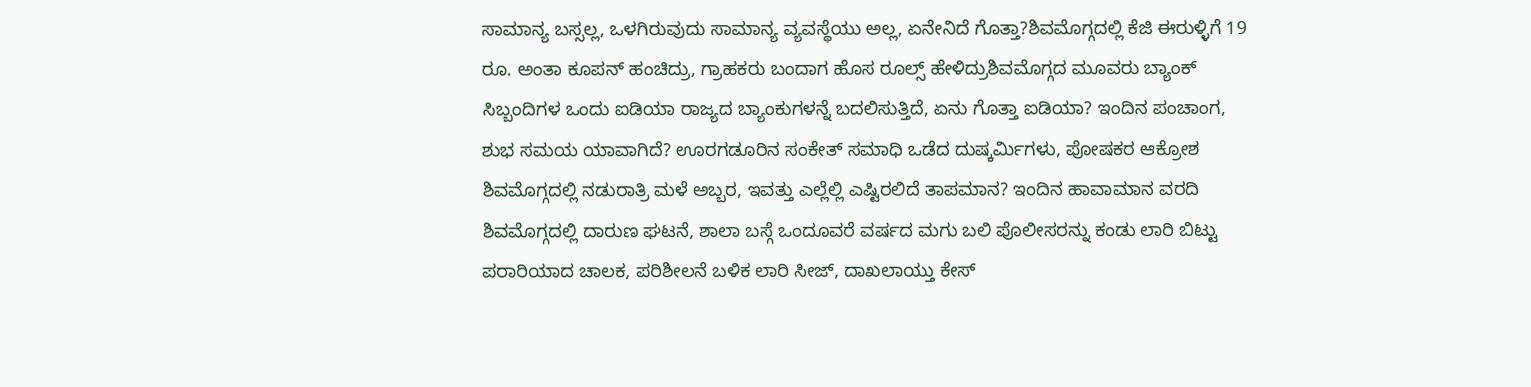ಸಾಮಾನ್ಯ ಬಸ್ಸಲ್ಲ, ಒಳಗಿರುವುದು ಸಾಮಾನ್ಯ ವ್ಯವಸ್ಥೆಯು ಅಲ್ಲ, ಏನೇನಿದೆ ಗೊತ್ತಾ?ಶಿವಮೊಗ್ಗದಲ್ಲಿ ಕೆಜಿ ಈರುಳ್ಳಿಗೆ 19 ರೂ. ಅಂತಾ ಕೂಪನ್ ಹಂಚಿದ್ರು, ಗ್ರಾಹಕರು ಬಂದಾಗ ಹೊಸ ರೂಲ್ಸ್ ಹೇಳಿದ್ರುಶಿವಮೊಗ್ಗದ ಮೂವರು ಬ್ಯಾಂಕ್ ಸಿಬ್ಬಂದಿಗಳ ಒಂದು ಐಡಿಯಾ ರಾಜ್ಯದ ಬ್ಯಾಂಕುಗಳನ್ನೆ ಬದಲಿಸುತ್ತಿದೆ, ಏನು ಗೊತ್ತಾ ಐಡಿಯಾ? ಇಂದಿನ ಪಂಚಾಂಗ, ಶುಭ ಸಮಯ ಯಾವಾಗಿದೆ? ಊರಗಡೂರಿನ ಸಂಕೇತ್ ಸಮಾಧಿ ಒಡೆದ ದುಷ್ಕರ್ಮಿಗಳು, ಪೋಷಕರ ಆಕ್ರೋಶ ಶಿವಮೊಗ್ಗದಲ್ಲಿ ನಡುರಾತ್ರಿ ಮಳೆ ಅಬ್ಬರ, ಇವತ್ತು ಎಲ್ಲೆಲ್ಲಿ ಎಷ್ಟಿರಲಿದೆ ತಾಪಮಾನ? ಇಂದಿನ ಹಾವಾಮಾನ ವರದಿ ಶಿವಮೊಗ್ಗದಲ್ಲಿ ದಾರುಣ ಘಟನೆ, ಶಾಲಾ ಬಸ್ಗೆ ಒಂದೂವರೆ ವರ್ಷದ ಮಗು ಬಲಿ ಪೊಲೀಸರನ್ನು ಕಂಡು ಲಾರಿ ಬಿಟ್ಟು ಪರಾರಿಯಾದ ಚಾಲಕ, ಪರಿಶೀಲನೆ ಬಳಿಕ ಲಾರಿ ಸೀಜ್, ದಾಖಲಾಯ್ತು ಕೇಸ್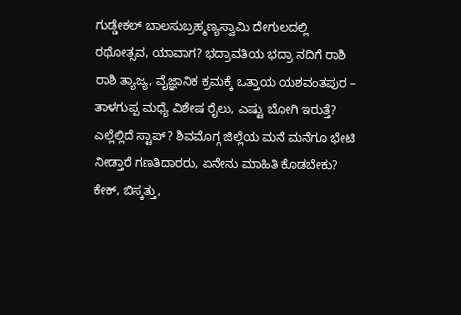ಗುಡ್ಡೇಕಲ್ ಬಾಲಸುಬ್ರಹ್ಮಣ್ಯಸ್ವಾಮಿ ದೇಗುಲದಲ್ಲಿ ರಥೋತ್ಸವ, ಯಾವಾಗ? ಭದ್ರಾವತಿಯ ಭದ್ರಾ ನದಿಗೆ ರಾಶಿ ರಾಶಿ ತ್ಯಾಜ್ಯ, ವೈಜ್ಞಾನಿಕ ಕ್ರಮಕ್ಕೆ ಒತ್ತಾಯ ಯಶವಂತಪುರ – ತಾಳಗುಪ್ಪ ಮಧ್ಯೆ ವಿಶೇಷ ರೈಲು, ಎಷ್ಟು ಬೋಗಿ ಇರುತ್ತೆ? ಎಲ್ಲೆಲ್ಲಿದೆ ಸ್ಟಾಪ್? ಶಿವಮೊಗ್ಗ ಜಿಲ್ಲೆಯ ಮನೆ ಮನೆಗೂ ಭೇಟಿ ನೀಡ್ತಾರೆ ಗಣತಿದಾರರು, ಏನೇನು ಮಾಹಿತಿ ಕೊಡಬೇಕು? ಕೇಕ್, ಬಿಸ್ಕತ್ತು,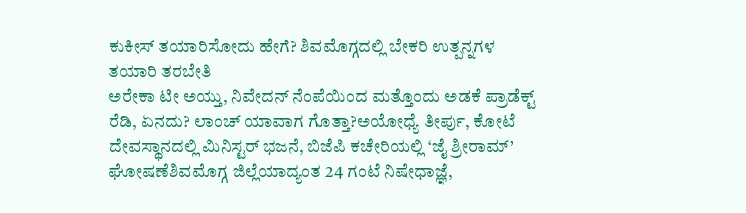ಕುಕೀಸ್ ತಯಾರಿಸೋದು ಹೇಗೆ? ಶಿವಮೊಗ್ಗದಲ್ಲಿ ಬೇಕರಿ ಉತ್ಪನ್ನಗಳ ತಯಾರಿ ತರಬೇತಿ
ಅರೇಕಾ ಟೀ ಅಯ್ತು, ನಿವೇದನ್ ನೆಂಪೆಯಿಂದ ಮತ್ತೊಂದು ಅಡಕೆ ಪ್ರಾಡೆಕ್ಟ್ ರೆಡಿ, ಏನದು? ಲಾಂಚ್ ಯಾವಾಗ ಗೊತ್ತಾ?ಅಯೋಧ್ಯೆ ತೀರ್ಪು, ಕೋಟೆ ದೇವಸ್ಥಾನದಲ್ಲಿ ಮಿನಿಸ್ಟರ್ ಭಜನೆ, ಬಿಜೆಪಿ ಕಚೇರಿಯಲ್ಲಿ ‘ಜೈ ಶ್ರೀರಾಮ್’ ಘೋಷಣೆಶಿವಮೊಗ್ಗ ಜಿಲ್ಲೆಯಾದ್ಯಂತ 24 ಗಂಟೆ ನಿಷೇಧಾಜ್ಞೆ,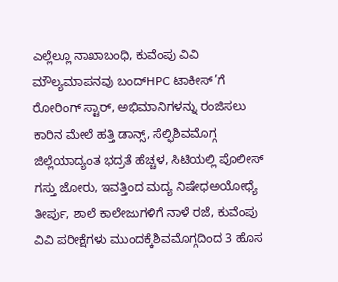ಎಲ್ಲೆಲ್ಲೂ ನಾಖಾಬಂಧಿ, ಕುವೆಂಪು ವಿವಿ ಮೌಲ್ಯಮಾಪನವು ಬಂದ್HPC ಟಾಕೀಸ್’ಗೆ ರೋರಿಂಗ್ ಸ್ಟಾರ್, ಅಭಿಮಾನಿಗಳನ್ನು ರಂಜಿಸಲು ಕಾರಿನ ಮೇಲೆ ಹತ್ತಿ ಡಾನ್ಸ್, ಸೆಲ್ಫಿಶಿವಮೊಗ್ಗ ಜಿಲ್ಲೆಯಾದ್ಯಂತ ಭದ್ರತೆ ಹೆಚ್ಚಳ, ಸಿಟಿಯಲ್ಲಿ ಪೊಲೀಸ್ ಗಸ್ತು ಜೋರು, ಇವತ್ತಿಂದ ಮದ್ಯ ನಿಷೇಧಅಯೋಧ್ಯೆ ತೀರ್ಪು, ಶಾಲೆ ಕಾಲೇಜುಗಳಿಗೆ ನಾಳೆ ರಜೆ, ಕುವೆಂಪು ವಿವಿ ಪರೀಕ್ಷೆಗಳು ಮುಂದಕ್ಕೆಶಿವಮೊಗ್ಗದಿಂದ 3 ಹೊಸ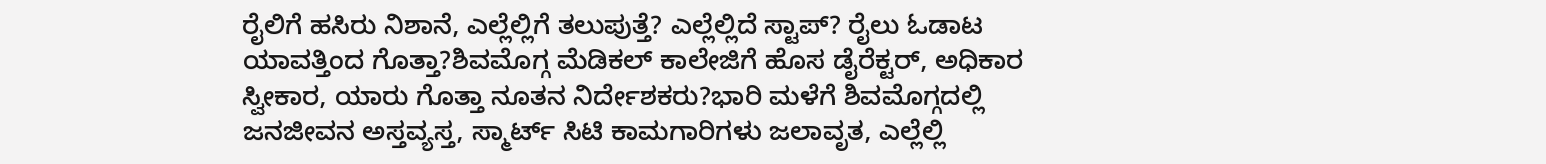ರೈಲಿಗೆ ಹಸಿರು ನಿಶಾನೆ, ಎಲ್ಲೆಲ್ಲಿಗೆ ತಲುಪುತ್ತೆ? ಎಲ್ಲೆಲ್ಲಿದೆ ಸ್ಟಾಪ್? ರೈಲು ಓಡಾಟ ಯಾವತ್ತಿಂದ ಗೊತ್ತಾ?ಶಿವಮೊಗ್ಗ ಮೆಡಿಕಲ್ ಕಾಲೇಜಿಗೆ ಹೊಸ ಡೈರೆಕ್ಟರ್, ಅಧಿಕಾರ ಸ್ವೀಕಾರ, ಯಾರು ಗೊತ್ತಾ ನೂತನ ನಿರ್ದೇಶಕರು?ಭಾರಿ ಮಳೆಗೆ ಶಿವಮೊಗ್ಗದಲ್ಲಿ ಜನಜೀವನ ಅಸ್ತವ್ಯಸ್ತ, ಸ್ಮಾರ್ಟ್ ಸಿಟಿ ಕಾಮಗಾರಿಗಳು ಜಲಾವೃತ, ಎಲ್ಲೆಲ್ಲಿ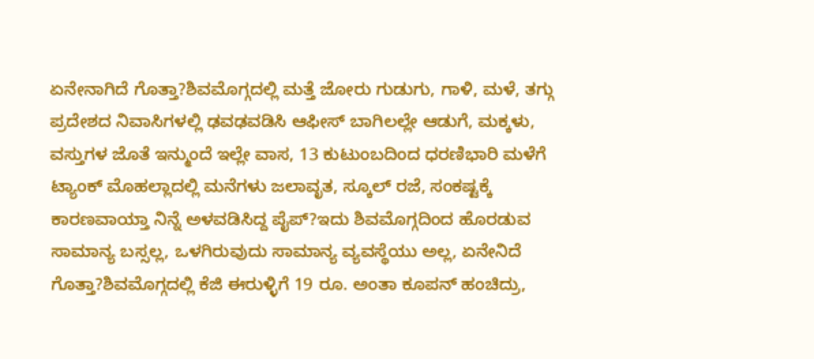ಏನೇನಾಗಿದೆ ಗೊತ್ತಾ?ಶಿವಮೊಗ್ಗದಲ್ಲಿ ಮತ್ತೆ ಜೋರು ಗುಡುಗು, ಗಾಳಿ, ಮಳೆ, ತಗ್ಗು ಪ್ರದೇಶದ ನಿವಾಸಿಗಳಲ್ಲಿ ಢವಢವಡಿಸಿ ಆಫೀಸ್ ಬಾಗಿಲಲ್ಲೇ ಆಡುಗೆ, ಮಕ್ಕಳು, ವಸ್ತುಗಳ ಜೊತೆ ಇನ್ಮುಂದೆ ಇಲ್ಲೇ ವಾಸ, 13 ಕುಟುಂಬದಿಂದ ಧರಣಿಭಾರಿ ಮಳೆಗೆ ಟ್ಯಾಂಕ್ ಮೊಹಲ್ಲಾದಲ್ಲಿ ಮನೆಗಳು ಜಲಾವೃತ, ಸ್ಕೂಲ್ ರಜೆ, ಸಂಕಷ್ಟಕ್ಕೆ ಕಾರಣವಾಯ್ತಾ ನಿನ್ನೆ ಅಳವಡಿಸಿದ್ದ ಪೈಪ್?ಇದು ಶಿವಮೊಗ್ಗದಿಂದ ಹೊರಡುವ ಸಾಮಾನ್ಯ ಬಸ್ಸಲ್ಲ, ಒಳಗಿರುವುದು ಸಾಮಾನ್ಯ ವ್ಯವಸ್ಥೆಯು ಅಲ್ಲ, ಏನೇನಿದೆ ಗೊತ್ತಾ?ಶಿವಮೊಗ್ಗದಲ್ಲಿ ಕೆಜಿ ಈರುಳ್ಳಿಗೆ 19 ರೂ. ಅಂತಾ ಕೂಪನ್ ಹಂಚಿದ್ರು,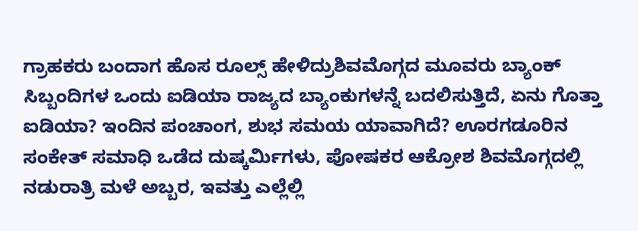ಗ್ರಾಹಕರು ಬಂದಾಗ ಹೊಸ ರೂಲ್ಸ್ ಹೇಳಿದ್ರುಶಿವಮೊಗ್ಗದ ಮೂವರು ಬ್ಯಾಂಕ್ ಸಿಬ್ಬಂದಿಗಳ ಒಂದು ಐಡಿಯಾ ರಾಜ್ಯದ ಬ್ಯಾಂಕುಗಳನ್ನೆ ಬದಲಿಸುತ್ತಿದೆ, ಏನು ಗೊತ್ತಾ ಐಡಿಯಾ? ಇಂದಿನ ಪಂಚಾಂಗ, ಶುಭ ಸಮಯ ಯಾವಾಗಿದೆ? ಊರಗಡೂರಿನ ಸಂಕೇತ್ ಸಮಾಧಿ ಒಡೆದ ದುಷ್ಕರ್ಮಿಗಳು, ಪೋಷಕರ ಆಕ್ರೋಶ ಶಿವಮೊಗ್ಗದಲ್ಲಿ ನಡುರಾತ್ರಿ ಮಳೆ ಅಬ್ಬರ, ಇವತ್ತು ಎಲ್ಲೆಲ್ಲಿ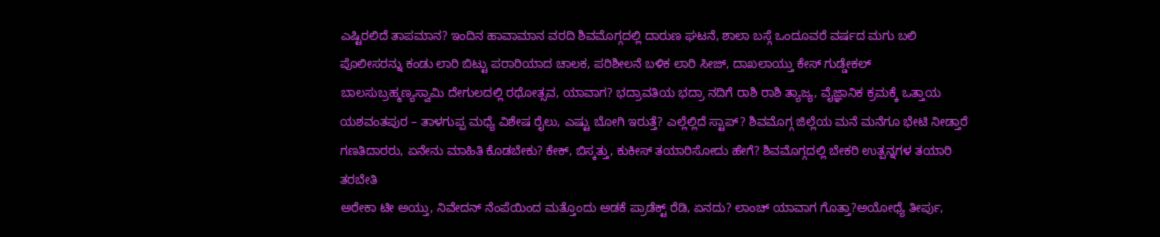ಎಷ್ಟಿರಲಿದೆ ತಾಪಮಾನ? ಇಂದಿನ ಹಾವಾಮಾನ ವರದಿ ಶಿವಮೊಗ್ಗದಲ್ಲಿ ದಾರುಣ ಘಟನೆ, ಶಾಲಾ ಬಸ್ಗೆ ಒಂದೂವರೆ ವರ್ಷದ ಮಗು ಬಲಿ ಪೊಲೀಸರನ್ನು ಕಂಡು ಲಾರಿ ಬಿಟ್ಟು ಪರಾರಿಯಾದ ಚಾಲಕ, ಪರಿಶೀಲನೆ ಬಳಿಕ ಲಾರಿ ಸೀಜ್, ದಾಖಲಾಯ್ತು ಕೇಸ್ ಗುಡ್ಡೇಕಲ್ ಬಾಲಸುಬ್ರಹ್ಮಣ್ಯಸ್ವಾಮಿ ದೇಗುಲದಲ್ಲಿ ರಥೋತ್ಸವ, ಯಾವಾಗ? ಭದ್ರಾವತಿಯ ಭದ್ರಾ ನದಿಗೆ ರಾಶಿ ರಾಶಿ ತ್ಯಾಜ್ಯ, ವೈಜ್ಞಾನಿಕ ಕ್ರಮಕ್ಕೆ ಒತ್ತಾಯ ಯಶವಂತಪುರ – ತಾಳಗುಪ್ಪ ಮಧ್ಯೆ ವಿಶೇಷ ರೈಲು, ಎಷ್ಟು ಬೋಗಿ ಇರುತ್ತೆ? ಎಲ್ಲೆಲ್ಲಿದೆ ಸ್ಟಾಪ್? ಶಿವಮೊಗ್ಗ ಜಿಲ್ಲೆಯ ಮನೆ ಮನೆಗೂ ಭೇಟಿ ನೀಡ್ತಾರೆ ಗಣತಿದಾರರು, ಏನೇನು ಮಾಹಿತಿ ಕೊಡಬೇಕು? ಕೇಕ್, ಬಿಸ್ಕತ್ತು, ಕುಕೀಸ್ ತಯಾರಿಸೋದು ಹೇಗೆ? ಶಿವಮೊಗ್ಗದಲ್ಲಿ ಬೇಕರಿ ಉತ್ಪನ್ನಗಳ ತಯಾರಿ ತರಬೇತಿ
ಅರೇಕಾ ಟೀ ಅಯ್ತು, ನಿವೇದನ್ ನೆಂಪೆಯಿಂದ ಮತ್ತೊಂದು ಅಡಕೆ ಪ್ರಾಡೆಕ್ಟ್ ರೆಡಿ, ಏನದು? ಲಾಂಚ್ ಯಾವಾಗ ಗೊತ್ತಾ?ಅಯೋಧ್ಯೆ ತೀರ್ಪು,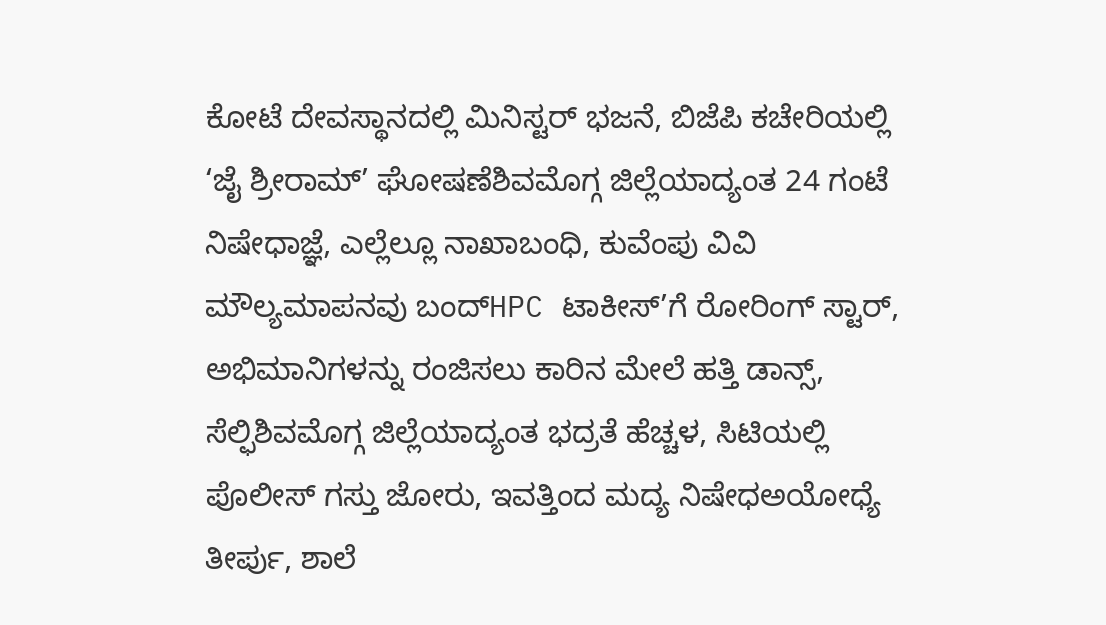ಕೋಟೆ ದೇವಸ್ಥಾನದಲ್ಲಿ ಮಿನಿಸ್ಟರ್ ಭಜನೆ, ಬಿಜೆಪಿ ಕಚೇರಿಯಲ್ಲಿ ‘ಜೈ ಶ್ರೀರಾಮ್’ ಘೋಷಣೆಶಿವಮೊಗ್ಗ ಜಿಲ್ಲೆಯಾದ್ಯಂತ 24 ಗಂಟೆ ನಿಷೇಧಾಜ್ಞೆ, ಎಲ್ಲೆಲ್ಲೂ ನಾಖಾಬಂಧಿ, ಕುವೆಂಪು ವಿವಿ ಮೌಲ್ಯಮಾಪನವು ಬಂದ್HPC ಟಾಕೀಸ್’ಗೆ ರೋರಿಂಗ್ ಸ್ಟಾರ್, ಅಭಿಮಾನಿಗಳನ್ನು ರಂಜಿಸಲು ಕಾರಿನ ಮೇಲೆ ಹತ್ತಿ ಡಾನ್ಸ್, ಸೆಲ್ಫಿಶಿವಮೊಗ್ಗ ಜಿಲ್ಲೆಯಾದ್ಯಂತ ಭದ್ರತೆ ಹೆಚ್ಚಳ, ಸಿಟಿಯಲ್ಲಿ ಪೊಲೀಸ್ ಗಸ್ತು ಜೋರು, ಇವತ್ತಿಂದ ಮದ್ಯ ನಿಷೇಧಅಯೋಧ್ಯೆ ತೀರ್ಪು, ಶಾಲೆ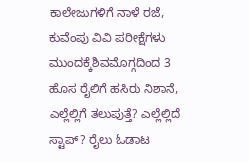ಕಾಲೇಜುಗಳಿಗೆ ನಾಳೆ ರಜೆ, ಕುವೆಂಪು ವಿವಿ ಪರೀಕ್ಷೆಗಳು ಮುಂದಕ್ಕೆಶಿವಮೊಗ್ಗದಿಂದ 3 ಹೊಸ ರೈಲಿಗೆ ಹಸಿರು ನಿಶಾನೆ, ಎಲ್ಲೆಲ್ಲಿಗೆ ತಲುಪುತ್ತೆ? ಎಲ್ಲೆಲ್ಲಿದೆ ಸ್ಟಾಪ್? ರೈಲು ಓಡಾಟ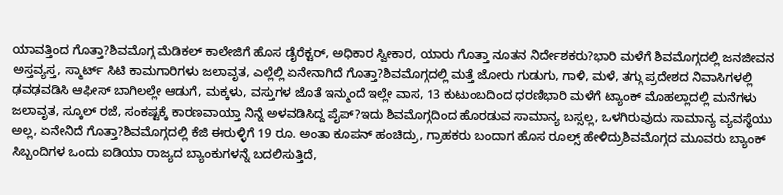ಯಾವತ್ತಿಂದ ಗೊತ್ತಾ?ಶಿವಮೊಗ್ಗ ಮೆಡಿಕಲ್ ಕಾಲೇಜಿಗೆ ಹೊಸ ಡೈರೆಕ್ಟರ್, ಅಧಿಕಾರ ಸ್ವೀಕಾರ, ಯಾರು ಗೊತ್ತಾ ನೂತನ ನಿರ್ದೇಶಕರು?ಭಾರಿ ಮಳೆಗೆ ಶಿವಮೊಗ್ಗದಲ್ಲಿ ಜನಜೀವನ ಅಸ್ತವ್ಯಸ್ತ, ಸ್ಮಾರ್ಟ್ ಸಿಟಿ ಕಾಮಗಾರಿಗಳು ಜಲಾವೃತ, ಎಲ್ಲೆಲ್ಲಿ ಏನೇನಾಗಿದೆ ಗೊತ್ತಾ?ಶಿವಮೊಗ್ಗದಲ್ಲಿ ಮತ್ತೆ ಜೋರು ಗುಡುಗು, ಗಾಳಿ, ಮಳೆ, ತಗ್ಗು ಪ್ರದೇಶದ ನಿವಾಸಿಗಳಲ್ಲಿ ಢವಢವಡಿಸಿ ಆಫೀಸ್ ಬಾಗಿಲಲ್ಲೇ ಆಡುಗೆ, ಮಕ್ಕಳು, ವಸ್ತುಗಳ ಜೊತೆ ಇನ್ಮುಂದೆ ಇಲ್ಲೇ ವಾಸ, 13 ಕುಟುಂಬದಿಂದ ಧರಣಿಭಾರಿ ಮಳೆಗೆ ಟ್ಯಾಂಕ್ ಮೊಹಲ್ಲಾದಲ್ಲಿ ಮನೆಗಳು ಜಲಾವೃತ, ಸ್ಕೂಲ್ ರಜೆ, ಸಂಕಷ್ಟಕ್ಕೆ ಕಾರಣವಾಯ್ತಾ ನಿನ್ನೆ ಅಳವಡಿಸಿದ್ದ ಪೈಪ್?ಇದು ಶಿವಮೊಗ್ಗದಿಂದ ಹೊರಡುವ ಸಾಮಾನ್ಯ ಬಸ್ಸಲ್ಲ, ಒಳಗಿರುವುದು ಸಾಮಾನ್ಯ ವ್ಯವಸ್ಥೆಯು ಅಲ್ಲ, ಏನೇನಿದೆ ಗೊತ್ತಾ?ಶಿವಮೊಗ್ಗದಲ್ಲಿ ಕೆಜಿ ಈರುಳ್ಳಿಗೆ 19 ರೂ. ಅಂತಾ ಕೂಪನ್ ಹಂಚಿದ್ರು, ಗ್ರಾಹಕರು ಬಂದಾಗ ಹೊಸ ರೂಲ್ಸ್ ಹೇಳಿದ್ರುಶಿವಮೊಗ್ಗದ ಮೂವರು ಬ್ಯಾಂಕ್ ಸಿಬ್ಬಂದಿಗಳ ಒಂದು ಐಡಿಯಾ ರಾಜ್ಯದ ಬ್ಯಾಂಕುಗಳನ್ನೆ ಬದಲಿಸುತ್ತಿದೆ,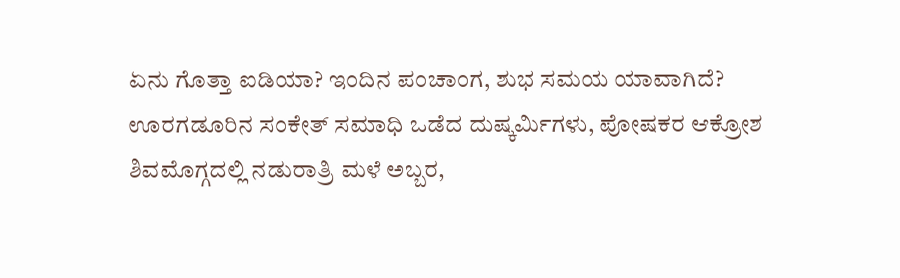ಏನು ಗೊತ್ತಾ ಐಡಿಯಾ? ಇಂದಿನ ಪಂಚಾಂಗ, ಶುಭ ಸಮಯ ಯಾವಾಗಿದೆ? ಊರಗಡೂರಿನ ಸಂಕೇತ್ ಸಮಾಧಿ ಒಡೆದ ದುಷ್ಕರ್ಮಿಗಳು, ಪೋಷಕರ ಆಕ್ರೋಶ ಶಿವಮೊಗ್ಗದಲ್ಲಿ ನಡುರಾತ್ರಿ ಮಳೆ ಅಬ್ಬರ,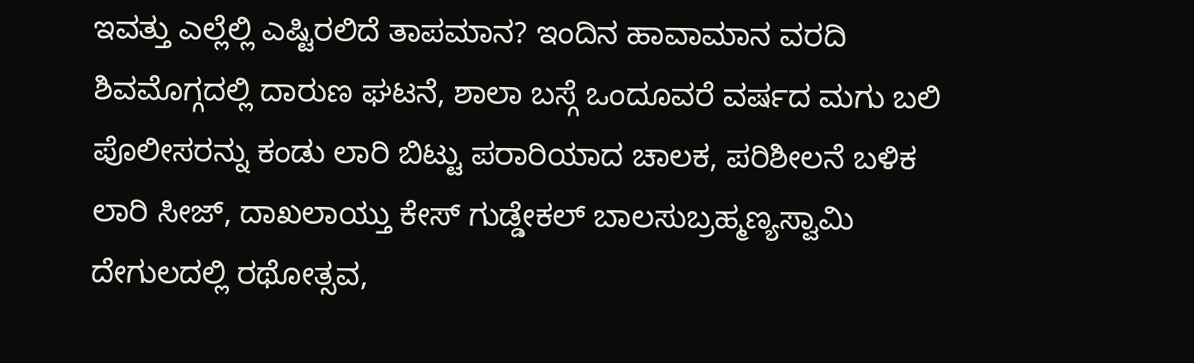ಇವತ್ತು ಎಲ್ಲೆಲ್ಲಿ ಎಷ್ಟಿರಲಿದೆ ತಾಪಮಾನ? ಇಂದಿನ ಹಾವಾಮಾನ ವರದಿ ಶಿವಮೊಗ್ಗದಲ್ಲಿ ದಾರುಣ ಘಟನೆ, ಶಾಲಾ ಬಸ್ಗೆ ಒಂದೂವರೆ ವರ್ಷದ ಮಗು ಬಲಿ ಪೊಲೀಸರನ್ನು ಕಂಡು ಲಾರಿ ಬಿಟ್ಟು ಪರಾರಿಯಾದ ಚಾಲಕ, ಪರಿಶೀಲನೆ ಬಳಿಕ ಲಾರಿ ಸೀಜ್, ದಾಖಲಾಯ್ತು ಕೇಸ್ ಗುಡ್ಡೇಕಲ್ ಬಾಲಸುಬ್ರಹ್ಮಣ್ಯಸ್ವಾಮಿ ದೇಗುಲದಲ್ಲಿ ರಥೋತ್ಸವ,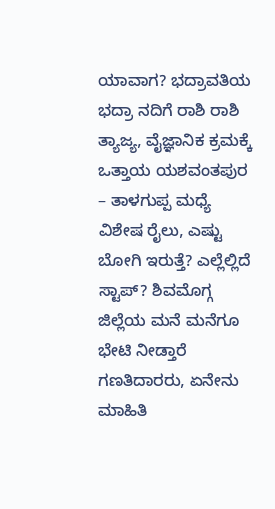ಯಾವಾಗ? ಭದ್ರಾವತಿಯ ಭದ್ರಾ ನದಿಗೆ ರಾಶಿ ರಾಶಿ ತ್ಯಾಜ್ಯ, ವೈಜ್ಞಾನಿಕ ಕ್ರಮಕ್ಕೆ ಒತ್ತಾಯ ಯಶವಂತಪುರ – ತಾಳಗುಪ್ಪ ಮಧ್ಯೆ ವಿಶೇಷ ರೈಲು, ಎಷ್ಟು ಬೋಗಿ ಇರುತ್ತೆ? ಎಲ್ಲೆಲ್ಲಿದೆ ಸ್ಟಾಪ್? ಶಿವಮೊಗ್ಗ ಜಿಲ್ಲೆಯ ಮನೆ ಮನೆಗೂ ಭೇಟಿ ನೀಡ್ತಾರೆ ಗಣತಿದಾರರು, ಏನೇನು ಮಾಹಿತಿ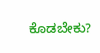ಕೊಡಬೇಕು?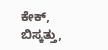ಕೇಕ್, ಬಿಸ್ಕತ್ತು,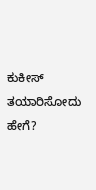ಕುಕೀಸ್ ತಯಾರಿಸೋದು ಹೇಗೆ?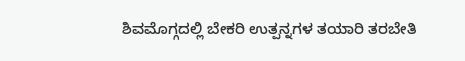ಶಿವಮೊಗ್ಗದಲ್ಲಿ ಬೇಕರಿ ಉತ್ಪನ್ನಗಳ ತಯಾರಿ ತರಬೇತಿ